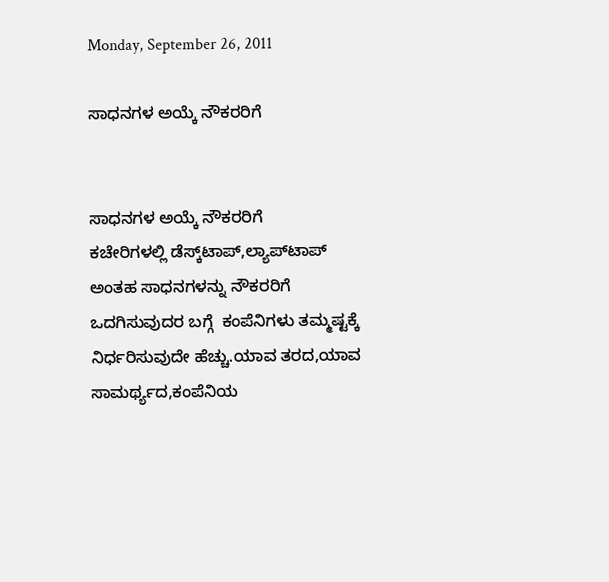Monday, September 26, 2011

ಸಾಧನಗಳ ಅಯ್ಕೆ ನೌಕರರಿಗೆ


ಸಾಧನಗಳ ಅಯ್ಕೆ ನೌಕರರಿಗೆ
ಕಚೇರಿಗಳಲ್ಲಿ ಡೆಸ್ಕ್‌ಟಾಪ್,ಲ್ಯಾಪ್‌ಟಾಪ್ ಅಂತಹ ಸಾಧನಗಳನ್ನು ನೌಕರರಿಗೆ ಒದಗಿಸುವುದರ ಬಗ್ಗೆ  ಕಂಪೆನಿಗಳು ತಮ್ಮಷ್ಟಕ್ಕೆ ನಿರ್ಧರಿಸುವುದೇ ಹೆಚ್ಚು.ಯಾವ ತರದ,ಯಾವ ಸಾಮರ್ಥ್ಯದ,ಕಂಪೆನಿಯ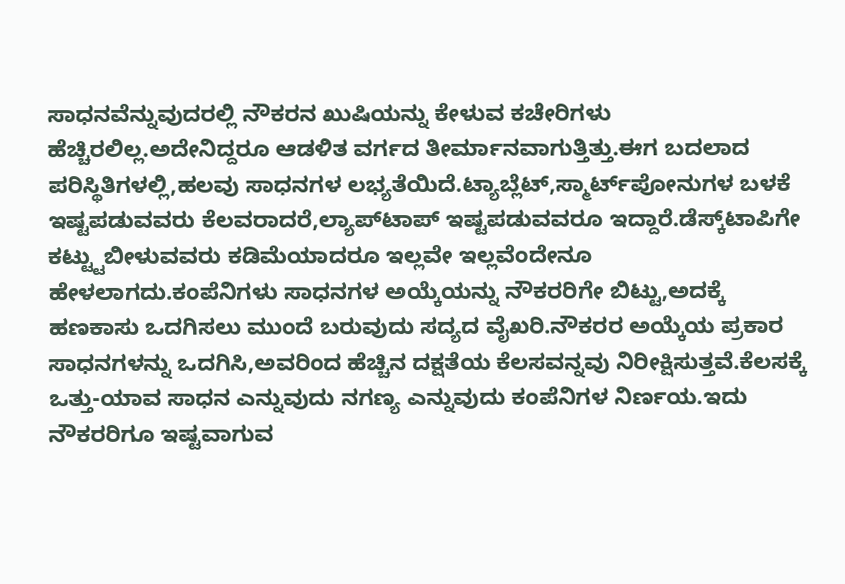ಸಾಧನವೆನ್ನುವುದರಲ್ಲಿ ನೌಕರನ ಖುಷಿಯನ್ನು ಕೇಳುವ ಕಚೇರಿಗಳು ಹೆಚ್ಚಿರಲಿಲ್ಲ.ಅದೇನಿದ್ದರೂ ಆಡಳಿತ ವರ್ಗದ ತೀರ್ಮಾನವಾಗುತ್ತಿತ್ತು.ಈಗ ಬದಲಾದ ಪರಿಸ್ಥಿತಿಗಳಲ್ಲಿ,ಹಲವು ಸಾಧನಗಳ ಲಭ್ಯತೆಯಿದೆ.ಟ್ಯಾಬ್ಲೆಟ್,ಸ್ಮಾರ್ಟ್‌ಪೋನುಗಳ ಬಳಕೆ ಇಷ್ಟಪಡುವವರು ಕೆಲವರಾದರೆ,ಲ್ಯಾಪ್‌ಟಾಪ್ ಇಷ್ಟಪಡುವವರೂ ಇದ್ದಾರೆ.ಡೆಸ್ಕ್‌ಟಾಪಿಗೇ ಕಟ್ಟ್ಟುಬೀಳುವವರು ಕಡಿಮೆಯಾದರೂ ಇಲ್ಲವೇ ಇಲ್ಲವೆಂದೇನೂ ಹೇಳಲಾಗದು.ಕಂಪೆನಿಗಳು ಸಾಧನಗಳ ಅಯ್ಕೆಯನ್ನು ನೌಕರರಿಗೇ ಬಿಟ್ಟು,ಅದಕ್ಕೆ ಹಣಕಾಸು ಒದಗಿಸಲು ಮುಂದೆ ಬರುವುದು ಸದ್ಯದ ವೈಖರಿ.ನೌಕರರ ಅಯ್ಕೆಯ ಪ್ರಕಾರ ಸಾಧನಗಳನ್ನು ಒದಗಿಸಿ,ಅವರಿಂದ ಹೆಚ್ಚಿನ ದಕ್ಷತೆಯ ಕೆಲಸವನ್ನವು ನಿರೀಕ್ಷಿಸುತ್ತವೆ.ಕೆಲಸಕ್ಕೆ ಒತ್ತು-ಯಾವ ಸಾಧನ ಎನ್ನುವುದು ನಗಣ್ಯ ಎನ್ನುವುದು ಕಂಪೆನಿಗಳ ನಿರ್ಣಯ.ಇದು ನೌಕರರಿಗೂ ಇಷ್ಟವಾಗುವ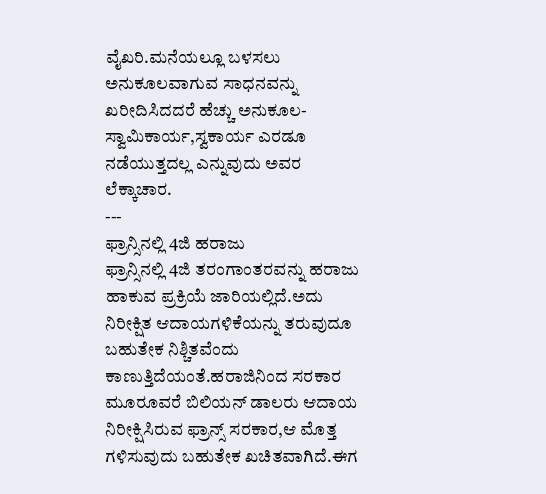ವೈಖರಿ.ಮನೆಯಲ್ಲೂ ಬಳಸಲು ಅನುಕೂಲವಾಗುವ ಸಾಧನವನ್ನು ಖರೀದಿಸಿದದರೆ ಹೆಚ್ಚು ಅನುಕೂಲ-ಸ್ವಾಮಿಕಾರ್ಯ,ಸ್ವಕಾರ್ಯ ಎರಡೂ ನಡೆಯುತ್ತದಲ್ಲ ಎನ್ನುವುದು ಅವರ ಲೆಕ್ಕಾಚಾರ.
---
ಫ್ರಾನ್ಸಿನಲ್ಲಿ 4ಜಿ ಹರಾಜು
ಫ್ರಾನ್ಸಿನಲ್ಲಿ 4ಜಿ ತರಂಗಾಂತರವನ್ನು ಹರಾಜು ಹಾಕುವ ಪ್ರಕ್ರಿಯೆ ಜಾರಿಯಲ್ಲಿದೆ.ಅದು ನಿರೀಕ್ಷಿತ ಆದಾಯಗಳಿಕೆಯನ್ನು ತರುವುದೂ ಬಹುತೇಕ ನಿಶ್ಚಿತವೆಂದು ಕಾಣುತ್ತಿದೆಯಂತೆ.ಹರಾಜಿನಿಂದ ಸರಕಾರ ಮೂರೂವರೆ ಬಿಲಿಯನ್ ಡಾಲರು ಆದಾಯ ನಿರೀಕ್ಷಿಸಿರುವ ಫ್ರಾನ್ಸ್ ಸರಕಾರ,ಆ ಮೊತ್ತ ಗಳಿಸುವುದು ಬಹುತೇಕ ಖಚಿತವಾಗಿದೆ.ಈಗ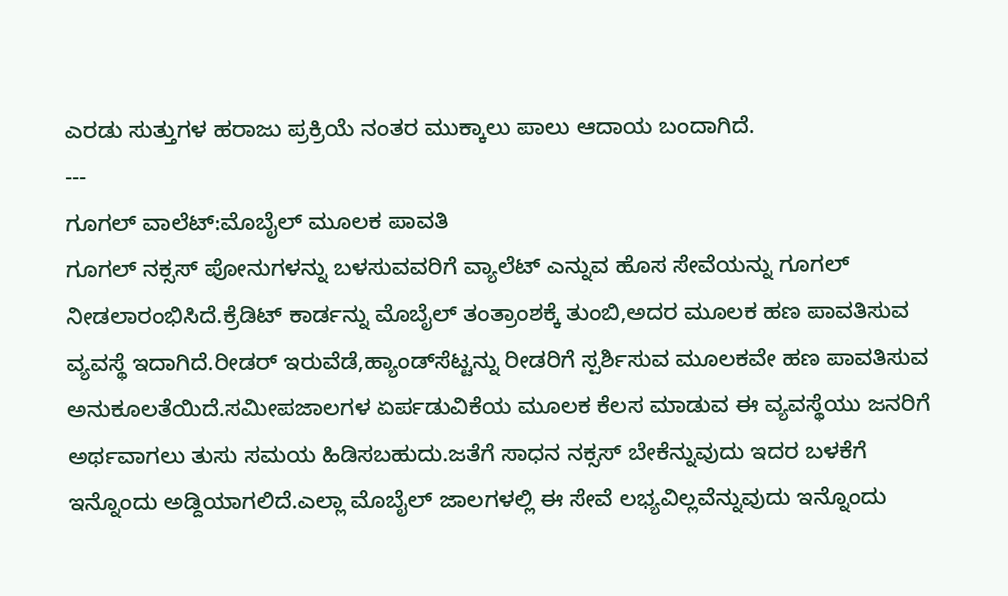ಎರಡು ಸುತ್ತುಗಳ ಹರಾಜು ಪ್ರಕ್ರಿಯೆ ನಂತರ ಮುಕ್ಕಾಲು ಪಾಲು ಆದಾಯ ಬಂದಾಗಿದೆ.
---
ಗೂಗಲ್ ವಾಲೆಟ್:ಮೊಬೈಲ್ ಮೂಲಕ ಪಾವತಿ
ಗೂಗಲ್ ನಕ್ಸಸ್ ಪೋನುಗಳನ್ನು ಬಳಸುವವರಿಗೆ ವ್ಯಾಲೆಟ್ ಎನ್ನುವ ಹೊಸ ಸೇವೆಯನ್ನು ಗೂಗಲ್ ನೀಡಲಾರಂಭಿಸಿದೆ.ಕ್ರೆಡಿಟ್ ಕಾರ್ಡನ್ನು ಮೊಬೈಲ್ ತಂತ್ರಾಂಶಕ್ಕೆ ತುಂಬಿ,ಅದರ ಮೂಲಕ ಹಣ ಪಾವತಿಸುವ ವ್ಯವಸ್ಥೆ ಇದಾಗಿದೆ.ರೀಡರ್ ಇರುವೆಡೆ,ಹ್ಯಾಂಡ್‌ಸೆಟ್ಟನ್ನು ರೀಡರಿಗೆ ಸ್ಪರ್ಶಿಸುವ ಮೂಲಕವೇ ಹಣ ಪಾವತಿಸುವ ಅನುಕೂಲತೆಯಿದೆ.ಸಮೀಪಜಾಲಗಳ ಏರ್ಪಡುವಿಕೆಯ ಮೂಲಕ ಕೆಲಸ ಮಾಡುವ ಈ ವ್ಯವಸ್ಥೆಯು ಜನರಿಗೆ ಅರ್ಥವಾಗಲು ತುಸು ಸಮಯ ಹಿಡಿಸಬಹುದು.ಜತೆಗೆ ಸಾಧನ ನಕ್ಸಸ್ ಬೇಕೆನ್ನುವುದು ಇದರ ಬಳಕೆಗೆ ಇನ್ನೊಂದು ಅಡ್ದಿಯಾಗಲಿದೆ.ಎಲ್ಲಾ ಮೊಬೈಲ್ ಜಾಲಗಳಲ್ಲಿ ಈ ಸೇವೆ ಲಭ್ಯವಿಲ್ಲವೆನ್ನುವುದು ಇನ್ನೊಂದು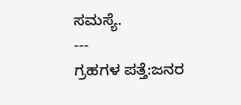ಸಮಸ್ಯೆ.
---
ಗ್ರಹಗಳ ಪತ್ತೆ:ಜನರ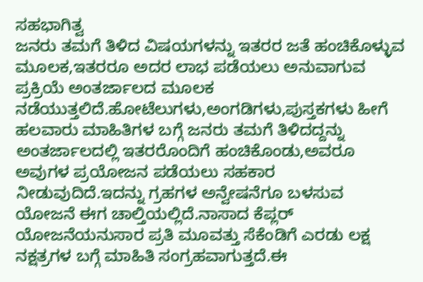ಸಹಭಾಗಿತ್ವ
ಜನರು ತಮಗೆ ತಿಳಿದ ವಿಷಯಗಳನ್ನು ಇತರರ ಜತೆ ಹಂಚಿಕೊಳ್ಳುವ ಮೂಲಕ,ಇತರರೂ ಅದರ ಲಾಭ ಪಡೆಯಲು ಅನುವಾಗುವ ಪ್ರಕ್ರಿಯೆ ಅಂತರ್ಜಾಲದ ಮೂಲಕ ನಡೆಯುತ್ತಲಿದೆ.ಹೋಟೆಲುಗಳು,ಅಂಗಡಿಗಳು,ಪುಸ್ತಕಗಳು ಹೀಗೆ ಹಲವಾರು ಮಾಹಿತಿಗಳ ಬಗ್ಗೆ ಜನರು ತಮಗೆ ತಿಳಿದದ್ದನ್ನು ಅಂತರ್ಜಾಲದಲ್ಲಿ ಇತರರೊಂದಿಗೆ ಹಂಚಿಕೊಂಡು,ಅವರೂ ಅವುಗಳ ಪ್ರಯೋಜನ ಪಡೆಯಲು ಸಹಕಾರ ನೀಡುವುದಿದೆ.ಇದನ್ನು ಗ್ರಹಗಳ ಅನ್ವೇಷನೆಗೂ ಬಳಸುವ ಯೋಜನೆ ಈಗ ಚಾಲ್ತಿಯಲ್ಲಿದೆ.ನಾಸಾದ ಕೆಪ್ಲರ್ ಯೋಜನೆಯನುಸಾರ ಪ್ರತಿ ಮೂವತ್ತು ಸೆಕೆಂಡಿಗೆ ಎರಡು ಲಕ್ಷ ನಕ್ಷತ್ರಗಳ ಬಗ್ಗೆ ಮಾಹಿತಿ ಸಂಗ್ರಹವಾಗುತ್ತದೆ.ಈ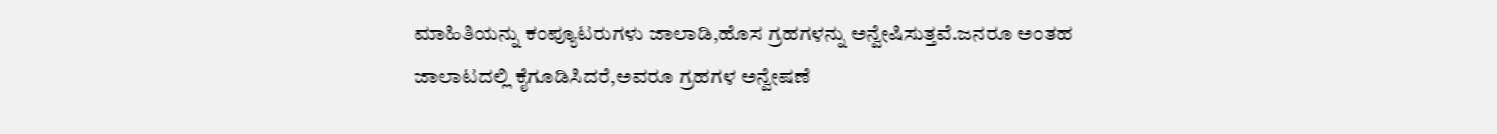ಮಾಹಿತಿಯನ್ನು ಕಂಪ್ಯೂಟರುಗಳು ಜಾಲಾಡಿ,ಹೊಸ ಗ್ರಹಗಳನ್ನು ಅನ್ವೇಷಿಸುತ್ತವೆ.ಜನರೂ ಅಂತಹ ಜಾಲಾಟದಲ್ಲಿ ಕೈಗೂಡಿಸಿದರೆ,ಅವರೂ ಗ್ರಹಗಳ ಅನ್ವೇಷಣೆ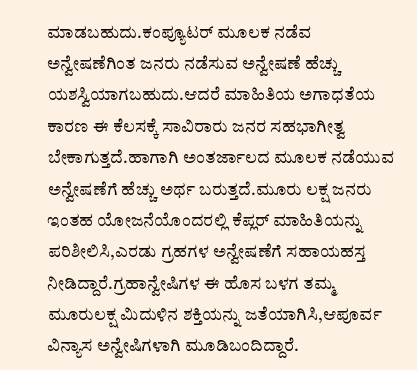ಮಾಡಬಹುದು.ಕಂಪ್ಯೂಟರ್ ಮೂಲಕ ನಡೆವ ಅನ್ವೇಷಣೆಗಿಂತ ಜನರು ನಡೆಸುವ ಅನ್ವೇಷಣೆ ಹೆಚ್ಚು ಯಶಸ್ವಿಯಾಗಬಹುದು.ಆದರೆ ಮಾಹಿತಿಯ ಅಗಾಧತೆಯ ಕಾರಣ ಈ ಕೆಲಸಕ್ಕೆ ಸಾವಿರಾರು ಜನರ ಸಹಭಾಗೀತ್ವ ಬೇಕಾಗುತ್ತದೆ.ಹಾಗಾಗಿ ಅಂತರ್ಜಾಲದ ಮೂಲಕ ನಡೆಯುವ ಅನ್ವೇಷಣೆಗೆ ಹೆಚ್ಚು ಅರ್ಥ ಬರುತ್ತದೆ.ಮೂರು ಲಕ್ಷ ಜನರು ಇಂತಹ ಯೋಜನೆಯೊಂದರಲ್ಲಿ ಕೆಪ್ಲರ್ ಮಾಹಿತಿಯನ್ನು ಪರಿಶೀಲಿಸಿ,ಎರಡು ಗ್ರಹಗಳ ಅನ್ವೇಷಣೆಗೆ ಸಹಾಯಹಸ್ತ ನೀಡಿದ್ದಾರೆ.ಗ್ರಹಾನ್ವೇಷಿಗಳ ಈ ಹೊಸ ಬಳಗ ತಮ್ಮ ಮೂರುಲಕ್ಷ ಮಿದುಳಿನ ಶಕ್ತಿಯನ್ನು ಜತೆಯಾಗಿಸಿ,ಆಪೂರ್ವ ವಿನ್ಯಾಸ ಅನ್ವೇಷಿಗಳಾಗಿ ಮೂಡಿಬಂದಿದ್ದಾರೆ.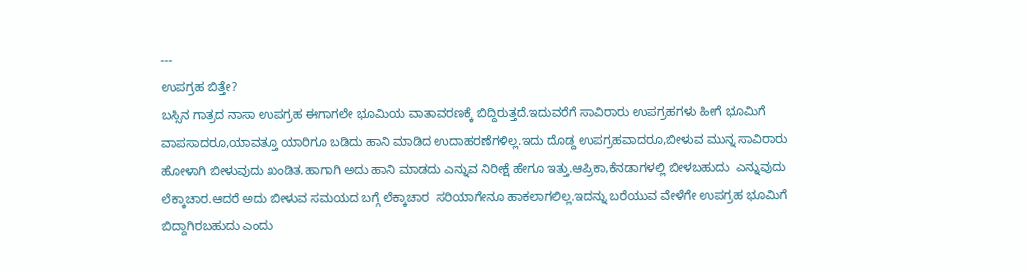---
ಉಪಗ್ರಹ ಬಿತ್ತೇ?
ಬಸ್ಸಿನ ಗಾತ್ರದ ನಾಸಾ ಉಪಗ್ರಹ ಈಗಾಗಲೇ ಭೂಮಿಯ ವಾತಾವರಣಕ್ಕೆ ಬಿದ್ದಿರುತ್ತದೆ.ಇದುವರೆಗೆ ಸಾವಿರಾರು ಉಪಗ್ರಹಗಳು ಹೀಗೆ ಭೂಮಿಗೆ ವಾಪಸಾದರೂ,ಯಾವತ್ತೂ ಯಾರಿಗೂ ಬಡಿದು ಹಾನಿ ಮಾಡಿದ ಉದಾಹರಣೆಗಳಿಲ್ಲ.ಇದು ದೊಡ್ದ ಉಪಗ್ರಹವಾದರೂ,ಬೀಳುವ ಮುನ್ನ ಸಾವಿರಾರು ಹೋಳಾಗಿ ಬೀಳುವುದು ಖಂಡಿತ.ಹಾಗಾಗಿ ಅದು ಹಾನಿ ಮಾಡದು ಎನ್ನುವ ನಿರೀಕ್ಷೆ ಹೇಗೂ ಇತ್ತು.ಆಪ್ರಿಕಾ,ಕೆನಡಾಗಳಲ್ಲಿ ಬೀಳಬಹುದು  ಎನ್ನುವುದು ಲೆಕ್ಕಾಚಾರ.ಆದರೆ ಅದು ಬೀಳುವ ಸಮಯದ ಬಗ್ಗೆ ಲೆಕ್ಕಾಚಾರ  ಸರಿಯಾಗೇನೂ ಹಾಕಲಾಗಲಿಲ್ಲ.ಇದನ್ನು ಬರೆಯುವ ವೇಳೆಗೇ ಉಪಗ್ರಹ ಭೂಮಿಗೆ ಬಿದ್ದಾಗಿರಬಹುದು ಎಂದು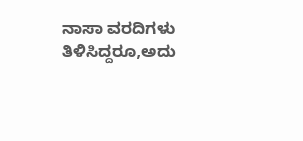ನಾಸಾ ವರದಿಗಳು ತಿಳಿಸಿದ್ದರೂ,ಅದು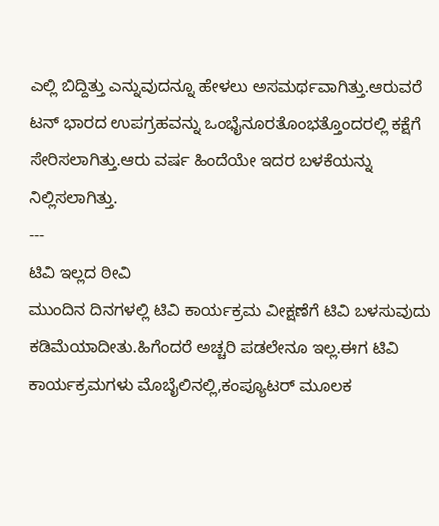ಎಲ್ಲಿ ಬಿದ್ದಿತ್ತು ಎನ್ನುವುದನ್ನೂ ಹೇಳಲು ಅಸಮರ್ಥವಾಗಿತ್ತು.ಆರುವರೆ ಟನ್ ಭಾರದ ಉಪಗ್ರಹವನ್ನು ಒಂಭೈನೂರತೊಂಭತ್ತೊಂದರಲ್ಲಿ ಕಕ್ಷೆಗೆ ಸೇರಿಸಲಾಗಿತ್ತು.ಆರು ವರ್ಷ ಹಿಂದೆಯೇ ಇದರ ಬಳಕೆಯನ್ನು ನಿಲ್ಲಿಸಲಾಗಿತ್ತು.
---
ಟಿವಿ ಇಲ್ಲದ ಠೀವಿ
ಮುಂದಿನ ದಿನಗಳಲ್ಲಿ ಟಿವಿ ಕಾರ್ಯಕ್ರಮ ವೀಕ್ಷಣೆಗೆ ಟಿವಿ ಬಳಸುವುದು ಕಡಿಮೆಯಾದೀತು.ಹಿಗೆಂದರೆ ಅಚ್ಚರಿ ಪಡಲೇನೂ ಇಲ್ಲ.ಈಗ ಟಿವಿ ಕಾರ್ಯಕ್ರಮಗಳು ಮೊಬೈಲಿನಲ್ಲಿ,ಕಂಪ್ಯೂಟರ್ ಮೂಲಕ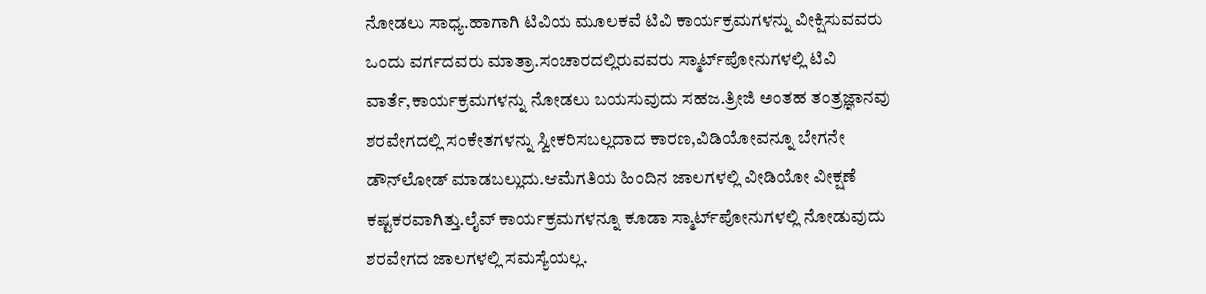ನೋಡಲು ಸಾಧ್ಯ.ಹಾಗಾಗಿ ಟಿವಿಯ ಮೂಲಕವೆ ಟಿವಿ ಕಾರ್ಯಕ್ರಮಗಳನ್ನು ವೀಕ್ಷಿಸುವವರು ಒಂದು ವರ್ಗದವರು ಮಾತ್ರಾ.ಸಂಚಾರದಲ್ಲಿರುವವರು ಸ್ಮಾರ್ಟ್‌ಪೋನುಗಳಲ್ಲಿ ಟಿವಿ ವಾರ್ತೆ,ಕಾರ್ಯಕ್ರಮಗಳನ್ನು ನೋಡಲು ಬಯಸುವುದು ಸಹಜ.ತ್ರೀಜಿ ಅಂತಹ ತಂತ್ರಜ್ಞಾನವು ಶರವೇಗದಲ್ಲಿ ಸಂಕೇತಗಳನ್ನು ಸ್ವೀಕರಿಸಬಲ್ಲದಾದ ಕಾರಣ,ವಿಡಿಯೋವನ್ನೂ ಬೇಗನೇ ಡೌನ್‌ಲೋಡ್ ಮಾಡಬಲ್ಲುದು.ಆಮೆಗತಿಯ ಹಿಂದಿನ ಜಾಲಗಳಲ್ಲಿ ವೀಡಿಯೋ ವೀಕ್ಷಣೆ ಕಷ್ಟಕರವಾಗಿತ್ತು.ಲೈವ್ ಕಾರ್ಯಕ್ರಮಗಳನ್ನೂ ಕೂಡಾ ಸ್ಮಾರ್ಟ್‌ಪೋನುಗಳಲ್ಲಿ ನೋಡುವುದು ಶರವೇಗದ ಜಾಲಗಳಲ್ಲಿ ಸಮಸ್ಯೆಯಲ್ಲ.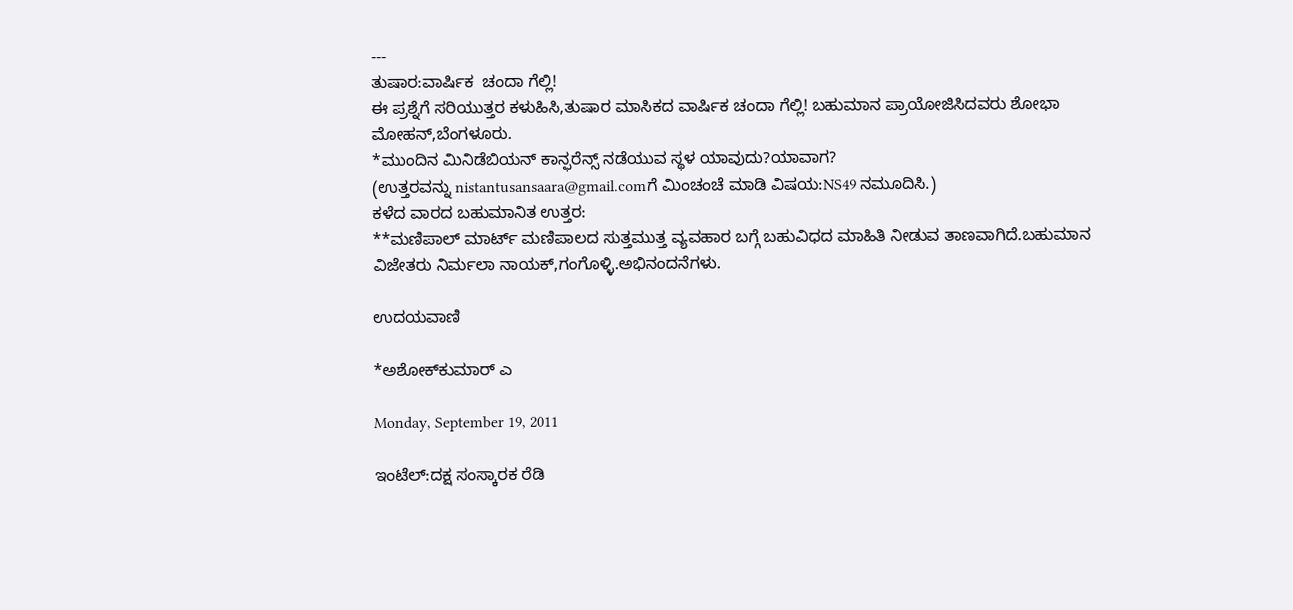---
ತುಷಾರ:ವಾರ್ಷಿಕ  ಚಂದಾ ಗೆಲ್ಲಿ!
ಈ ಪ್ರಶ್ನೆಗೆ ಸರಿಯುತ್ತರ ಕಳುಹಿಸಿ,ತುಷಾರ ಮಾಸಿಕದ ವಾರ್ಷಿಕ ಚಂದಾ ಗೆಲ್ಲಿ! ಬಹುಮಾನ ಪ್ರಾಯೋಜಿಸಿದವರು ಶೋಭಾ ಮೋಹನ್,ಬೆಂಗಳೂರು.
*ಮುಂದಿನ ಮಿನಿಡೆಬಿಯನ್ ಕಾನ್ಫರೆನ್ಸ್ ನಡೆಯುವ ಸ್ಥಳ ಯಾವುದು?ಯಾವಾಗ?
(ಉತ್ತರವನ್ನು nistantusansaara@gmail.comಗೆ ಮಿಂಚಂಚೆ ಮಾಡಿ ವಿಷಯ:NS49 ನಮೂದಿಸಿ.)
ಕಳೆದ ವಾರದ ಬಹುಮಾನಿತ ಉತ್ತರ:
**ಮಣಿಪಾಲ್ ಮಾರ್ಟ್ ಮಣಿಪಾಲದ ಸುತ್ತಮುತ್ತ ವ್ಯವಹಾರ ಬಗ್ಗೆ ಬಹುವಿಧದ ಮಾಹಿತಿ ನೀಡುವ ತಾಣವಾಗಿದೆ.ಬಹುಮಾನ ವಿಜೇತರು ನಿರ್ಮಲಾ ನಾಯಕ್,ಗಂಗೊಳ್ಳಿ.ಅಭಿನಂದನೆಗಳು.

ಉದಯವಾಣಿ

*ಅಶೋಕ್‌ಕುಮಾರ್ ಎ

Monday, September 19, 2011

ಇಂಟೆಲ್:ದಕ್ಷ ಸಂಸ್ಕಾರಕ ರೆಡಿ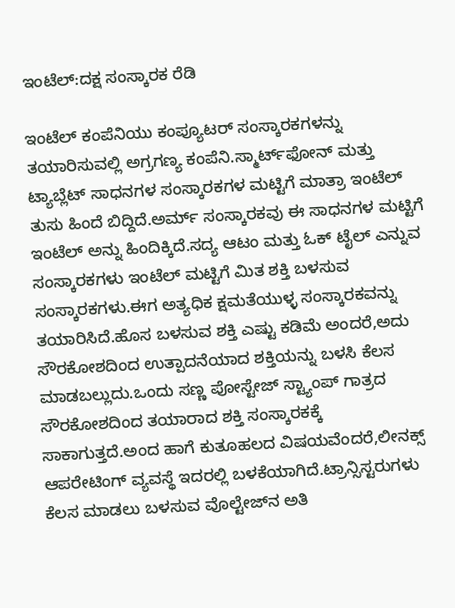ಇಂಟೆಲ್:ದಕ್ಷ ಸಂಸ್ಕಾರಕ ರೆಡಿ

ಇಂಟೆಲ್ ಕಂಪೆನಿಯು ಕಂಪ್ಯೂಟರ್ ಸಂಸ್ಕಾರಕಗಳನ್ನು ತಯಾರಿಸುವಲ್ಲಿ ಅಗ್ರಗಣ್ಯ ಕಂಪೆನಿ.ಸ್ಮಾರ್ಟ್‌ಫೋನ್ ಮತ್ತು ಟ್ಯಾಬ್ಲೆಟ್ ಸಾಧನಗಳ ಸಂಸ್ಕಾರಕಗಳ ಮಟ್ಟಿಗೆ ಮಾತ್ರಾ ಇಂಟೆಲ್ ತುಸು ಹಿಂದೆ ಬಿದ್ದಿದೆ.ಅರ್ಮ್ ಸಂಸ್ಕಾರಕವು ಈ ಸಾಧನಗಳ ಮಟ್ಟಿಗೆ ಇಂಟೆಲ್ ಅನ್ನು ಹಿಂದಿಕ್ಕಿದೆ.ಸದ್ಯ ಆಟಂ ಮತ್ತು ಓಕ್ ಟೈಲ್ ಎನ್ನುವ ಸಂಸ್ಕಾರಕಗಳು ಇಂಟೆಲ್ ಮಟ್ಟಿಗೆ ಮಿತ ಶಕ್ತಿ ಬಳಸುವ ಸಂಸ್ಕಾರಕಗಳು.ಈಗ ಅತ್ಯಧಿಕ ಕ್ಷಮತೆಯುಳ್ಳ ಸಂಸ್ಕಾರಕವನ್ನು ತಯಾರಿಸಿದೆ.ಹೊಸ ಬಳಸುವ ಶಕ್ತಿ ಎಷ್ಟು ಕಡಿಮೆ ಅಂದರೆ,ಅದು ಸೌರಕೋಶದಿಂದ ಉತ್ಪಾದನೆಯಾದ ಶಕ್ತಿಯನ್ನು ಬಳಸಿ ಕೆಲಸ ಮಾಡಬಲ್ಲುದು.ಒಂದು ಸಣ್ಣ ಪೋಸ್ಟೇಜ್ ಸ್ಟ್ಯಾಂಪ್ ಗಾತ್ರದ ಸೌರಕೋಶದಿಂದ ತಯಾರಾದ ಶಕ್ತಿ ಸಂಸ್ಕಾರಕಕ್ಕೆ ಸಾಕಾಗುತ್ತದೆ.ಅಂದ ಹಾಗೆ ಕುತೂಹಲದ ವಿಷಯವೆಂದರೆ,ಲೀನಕ್ಸ್ ಆಪರೇಟಿಂಗ್ ವ್ಯವಸ್ಥೆ ಇದರಲ್ಲಿ ಬಳಕೆಯಾಗಿದೆ.ಟ್ರಾನ್ಸಿಸ್ಟರುಗಳು ಕೆಲಸ ಮಾಡಲು ಬಳಸುವ ವೊಲ್ಟೇಜ್‌ನ ಅತಿ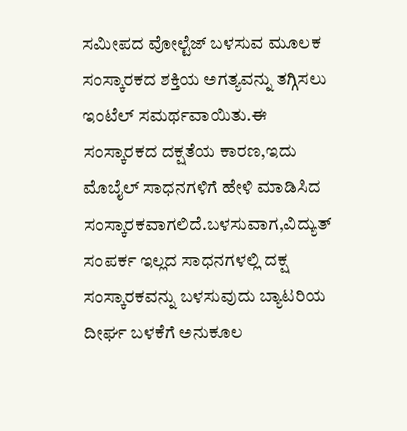ಸಮೀಪದ ವೋಲ್ಟೆಜ್ ಬಳಸುವ ಮೂಲಕ ಸಂಸ್ಕಾರಕದ ಶಕ್ತಿಯ ಅಗತ್ಯವನ್ನು ತಗ್ಗಿಸಲು ಇಂಟೆಲ್ ಸಮರ್ಥವಾಯಿತು.ಈ ಸಂಸ್ಕಾರಕದ ದಕ್ಷತೆಯ ಕಾರಣ,ಇದು ಮೊಬೈಲ್ ಸಾಧನಗಳಿಗೆ ಹೇಳಿ ಮಾಡಿಸಿದ ಸಂಸ್ಕಾರಕವಾಗಲಿದೆ.ಬಳಸುವಾಗ,ವಿದ್ಯುತ್ ಸಂಪರ್ಕ ಇಲ್ಲದ ಸಾಧನಗಳಲ್ಲಿ ದಕ್ಷ ಸಂಸ್ಕಾರಕವನ್ನು ಬಳಸುವುದು ಬ್ಯಾಟರಿಯ ದೀರ್ಘ ಬಳಕೆಗೆ ಅನುಕೂಲ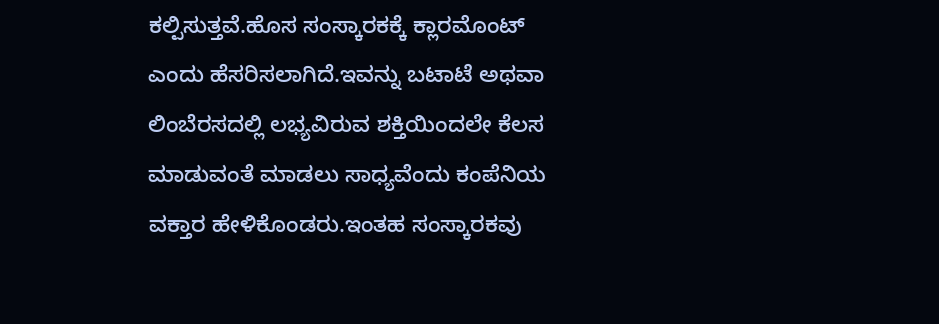ಕಲ್ಪಿಸುತ್ತವೆ.ಹೊಸ ಸಂಸ್ಕಾರಕಕ್ಕೆ ಕ್ಲಾರಮೊಂಟ್ ಎಂದು ಹೆಸರಿಸಲಾಗಿದೆ.ಇವನ್ನು ಬಟಾಟೆ ಅಥವಾ ಲಿಂಬೆರಸದಲ್ಲಿ ಲಭ್ಯವಿರುವ ಶಕ್ತಿಯಿಂದಲೇ ಕೆಲಸ ಮಾಡುವಂತೆ ಮಾಡಲು ಸಾಧ್ಯವೆಂದು ಕಂಪೆನಿಯ ವಕ್ತಾರ ಹೇಳಿಕೊಂಡರು.ಇಂತಹ ಸಂಸ್ಕಾರಕವು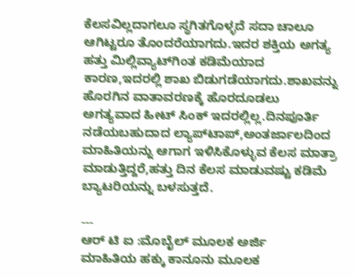ಕೆಲಸವಿಲ್ಲದಾಗಲೂ ಸ್ಥಗಿತಗೊಳ್ಳದೆ ಸದಾ ಚಾಲೂ ಆಗಿಟ್ಟರೂ ತೊಂದರೆಯಾಗದು.ಇದರ ಶಕ್ತಿಯ ಅಗತ್ಯ ಹತ್ತು ಮಿಲ್ಲಿವ್ಯಾಟ್‌ಗಿಂತ ಕಡಿಮೆಯಾದ ಕಾರಣ,ಇದರಲ್ಲಿ ಶಾಖ ಬಿಡುಗಡೆಯಾಗದು.ಶಾಖವನ್ನು ಹೊರಗಿನ ವಾತಾವರಣಕ್ಕೆ ಹೊರದೂಡಲು ಅಗತ್ಯವಾದ ಹೀಟ್ ಸಿಂಕ್ ಇದರಲ್ಲಿಲ್ಲ.ದಿನಪೂರ್ತಿ ನಡೆಯಬಹುದಾದ ಲ್ಯಾಪ್‌ಟಾಪ್,ಅಂತರ್ಜಾಲದಿಂದ ಮಾಹಿತಿಯನ್ನು ಆಗಾಗ ಇಳಿಸಿಕೊಳ್ಳುವ ಕೆಲಸ ಮಾತ್ರಾ ಮಾಡುತ್ತಿದ್ದರೆ,ಹತ್ತು ದಿನ ಕೆಲಸ ಮಾಡುವಷ್ಟು ಕಡಿಮೆ ಬ್ಯಾಟರಿಯನ್ನು ಬಳಸುತ್ತದೆ.

---
ಆರ್ ಟಿ ಐ :ಮೊಬೈಲ್ ಮೂಲಕ ಅರ್ಜಿ
ಮಾಹಿತಿಯ ಹಕ್ಕು ಕಾನೂನು ಮೂಲಕ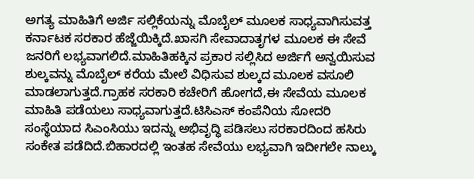ಅಗತ್ಯ ಮಾಹಿತಿಗೆ ಅರ್ಜಿ ಸಲ್ಲಿಕೆಯನ್ನು ಮೊಬೈಲ್ ಮೂಲಕ ಸಾಧ್ಯವಾಗಿಸುವತ್ತ ಕರ್ನಾಟಕ ಸರಕಾರ ಹೆಜ್ಜೆಯಿಕ್ಕಿದೆ.ಖಾಸಗಿ ಸೇವಾದಾತೃಗಳ ಮೂಲಕ ಈ ಸೇವೆ ಜನರಿಗೆ ಲಭ್ಯವಾಗಲಿದೆ.ಮಾಹಿತಿಹಕ್ಕಿನ ಪ್ರಕಾರ ಸಲ್ಲಿಸಿದ ಅರ್ಜಿಗೆ ಅನ್ವಯಿಸುವ ಶುಲ್ಕವನ್ನು ಮೊಬೈಲ್ ಕರೆಯ ಮೇಲೆ ವಿಧಿಸುವ ಶುಲ್ಕದ ಮೂಲಕ ವಸೂಲಿ ಮಾಡಲಾಗುತ್ತದೆ.ಗ್ರಾಹಕ ಸರಕಾರಿ ಕಚೇರಿಗೆ ಹೋಗದೆ,ಈ ಸೇವೆಯ ಮೂಲಕ ಮಾಹಿತಿ ಪಡೆಯಲು ಸಾಧ್ಯವಾಗುತ್ತದೆ.ಟಿಸಿಎಸ್ ಕಂಪೆನಿಯ ಸೋದರಿ ಸಂಸ್ಥೆಯಾದ ಸಿಎಂಸಿಯು ಇದನ್ನು ಅಭಿವೃದ್ಧಿ ಪಡಿಸಲು ಸರಕಾರದಿಂದ ಹಸಿರು ಸಂಕೇತ ಪಡೆದಿದೆ.ಬಿಹಾರದಲ್ಲಿ ಇಂತಹ ಸೇವೆಯು ಲಭ್ಯವಾಗಿ ಇದೀಗಲೇ ನಾಲ್ಕು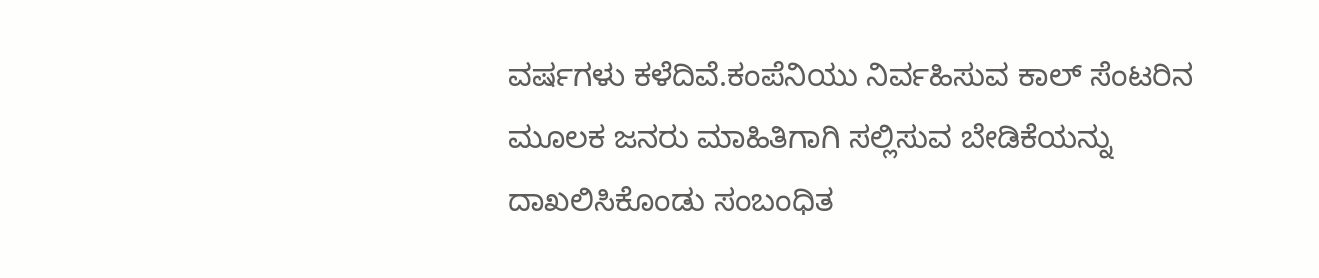ವರ್ಷಗಳು ಕಳೆದಿವೆ.ಕಂಪೆನಿಯು ನಿರ್ವಹಿಸುವ ಕಾಲ್ ಸೆಂಟರಿನ ಮೂಲಕ ಜನರು ಮಾಹಿತಿಗಾಗಿ ಸಲ್ಲಿಸುವ ಬೇಡಿಕೆಯನ್ನು ದಾಖಲಿಸಿಕೊಂಡು ಸಂಬಂಧಿತ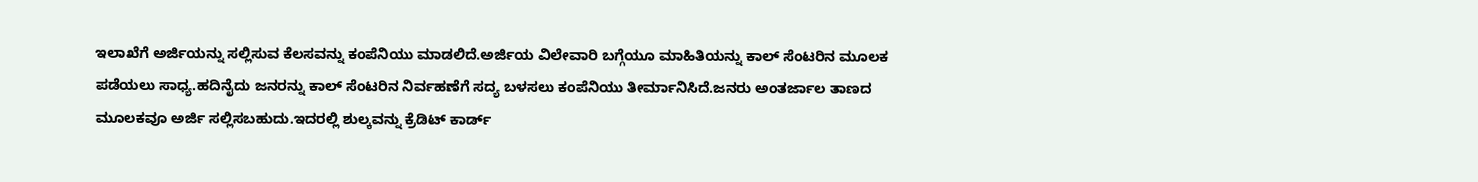ಇಲಾಖೆಗೆ ಅರ್ಜಿಯನ್ನು ಸಲ್ಲಿಸುವ ಕೆಲಸವನ್ನು ಕಂಪೆನಿಯು ಮಾಡಲಿದೆ.ಅರ್ಜಿಯ ವಿಲೇವಾರಿ ಬಗ್ಗೆಯೂ ಮಾಹಿತಿಯನ್ನು ಕಾಲ್ ಸೆಂಟರಿನ ಮೂಲಕ ಪಡೆಯಲು ಸಾಧ್ಯ.ಹದಿನೈದು ಜನರನ್ನು ಕಾಲ್ ಸೆಂಟರಿನ ನಿರ್ವಹಣೆಗೆ ಸದ್ಯ ಬಳಸಲು ಕಂಪೆನಿಯು ತೀರ್ಮಾನಿಸಿದೆ.ಜನರು ಅಂತರ್ಜಾಲ ತಾಣದ ಮೂಲಕವೂ ಅರ್ಜಿ ಸಲ್ಲಿಸಬಹುದು.ಇದರಲ್ಲಿ ಶುಲ್ಕವನ್ನು ಕ್ರೆಡಿಟ್ ಕಾರ್ಡ್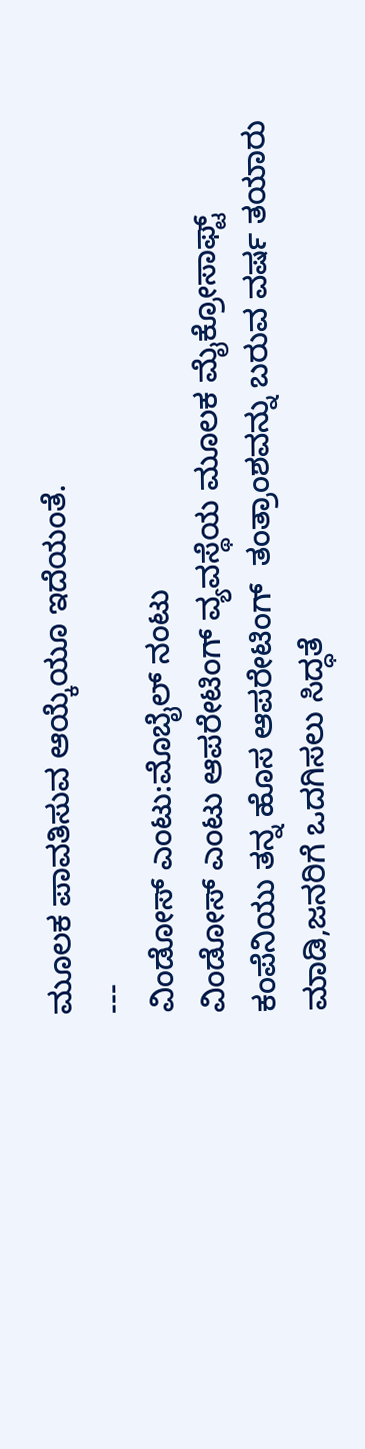ಮೂಲಕ ಪಾವತಿಸುವ ಆಯ್ಕೆಯೂ ಇದೆಯಂತೆ.
---
ವಿಂಡೋಸ್ ಎಂಟು:ಮೊಬೈಲ್ ನಂಟು
ವಿಂಡೋಸ್ ಎಂಟು ಆಪರೇಟಿಂಗ್ ವ್ಯವಸ್ಥೆಯ ಮೂಲಕ ಮೈಕ್ರೋಸಾಫ್ಟ್ ಕಂಪೆನಿಯು ತನ್ನ ಹೊಸ ಆಪರೇಟಿಂಗ್  ತಂತ್ರಾಂಶವನ್ನು ಬರುವ ವರ್ಷ ತಯಾರು ಮಾಡಿ,ಜನರಿಗೆ ಒದಗಿಸಲು ಸಿದ್ಧತೆ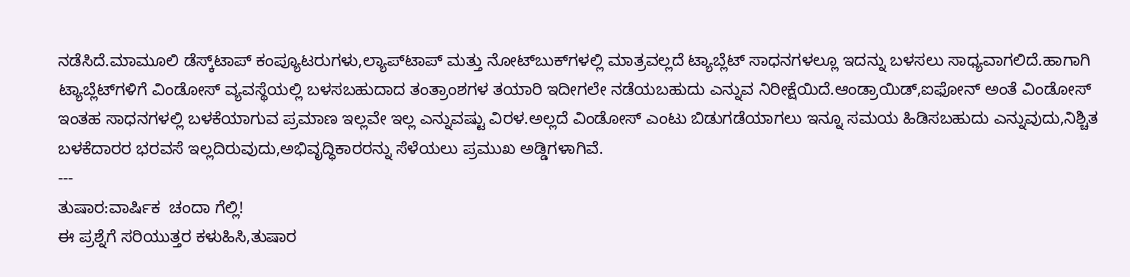ನಡೆಸಿದೆ.ಮಾಮೂಲಿ ಡೆಸ್ಕ್‌ಟಾಪ್ ಕಂಪ್ಯೂಟರುಗಳು,ಲ್ಯಾಪ್‌ಟಾಪ್ ಮತ್ತು ನೋಟ್‌ಬುಕ್‌ಗಳಲ್ಲಿ ಮಾತ್ರವಲ್ಲದೆ ಟ್ಯಾಬ್ಲೆಟ್ ಸಾಧನಗಳಲ್ಲೂ ಇದನ್ನು ಬಳಸಲು ಸಾಧ್ಯವಾಗಲಿದೆ.ಹಾಗಾಗಿ ಟ್ಯಾಬ್ಲೆಟ್‌ಗಳಿಗೆ ವಿಂಡೋಸ್ ವ್ಯವಸ್ಥೆಯಲ್ಲಿ ಬಳಸಬಹುದಾದ ತಂತ್ರಾಂಶಗಳ ತಯಾರಿ ಇದೀಗಲೇ ನಡೆಯಬಹುದು ಎನ್ನುವ ನಿರೀಕ್ಷೆಯಿದೆ.ಆಂಡ್ರಾಯಿಡ್,ಐಫೋನ್ ಅಂತೆ ವಿಂಡೋಸ್ ಇಂತಹ ಸಾಧನಗಳಲ್ಲಿ ಬಳಕೆಯಾಗುವ ಪ್ರಮಾಣ ಇಲ್ಲವೇ ಇಲ್ಲ ಎನ್ನುವಷ್ಟು ವಿರಳ.ಅಲ್ಲದೆ ವಿಂಡೋಸ್ ಎಂಟು ಬಿಡುಗಡೆಯಾಗಲು ಇನ್ನೂ ಸಮಯ ಹಿಡಿಸಬಹುದು ಎನ್ನುವುದು,ನಿಶ್ಚಿತ ಬಳಕೆದಾರರ ಭರವಸೆ ಇಲ್ಲದಿರುವುದು,ಅಭಿವೃದ್ಧಿಕಾರರನ್ನು ಸೆಳೆಯಲು ಪ್ರಮುಖ ಅಡ್ಡಿಗಳಾಗಿವೆ.
---
ತುಷಾರ:ವಾರ್ಷಿಕ  ಚಂದಾ ಗೆಲ್ಲಿ!
ಈ ಪ್ರಶ್ನೆಗೆ ಸರಿಯುತ್ತರ ಕಳುಹಿಸಿ,ತುಷಾರ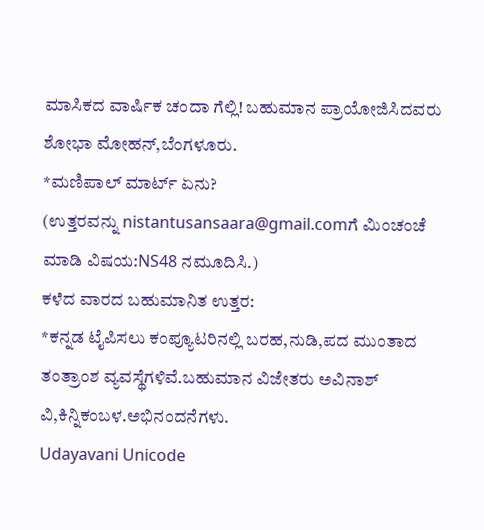ಮಾಸಿಕದ ವಾರ್ಷಿಕ ಚಂದಾ ಗೆಲ್ಲಿ! ಬಹುಮಾನ ಪ್ರಾಯೋಜಿಸಿದವರು ಶೋಭಾ ಮೋಹನ್,ಬೆಂಗಳೂರು.
*ಮಣಿಪಾಲ್ ಮಾರ್ಟ್ ಏನು?
(ಉತ್ತರವನ್ನು nistantusansaara@gmail.comಗೆ ಮಿಂಚಂಚೆ ಮಾಡಿ ವಿಷಯ:NS48 ನಮೂದಿಸಿ.)
ಕಳೆದ ವಾರದ ಬಹುಮಾನಿತ ಉತ್ತರ:
*ಕನ್ನಡ ಟೈಪಿಸಲು ಕಂಪ್ಯೂಟರಿನಲ್ಲಿ ಬರಹ,ನುಡಿ,ಪದ ಮುಂತಾದ ತಂತ್ರಾಂಶ ವ್ಯವಸ್ಥೆಗಳಿವೆ.ಬಹುಮಾನ ವಿಜೇತರು ಅವಿನಾಶ್ ವಿ,ಕಿನ್ನಿಕಂಬಳ.ಅಭಿನಂದನೆಗಳು.
Udayavani Unicode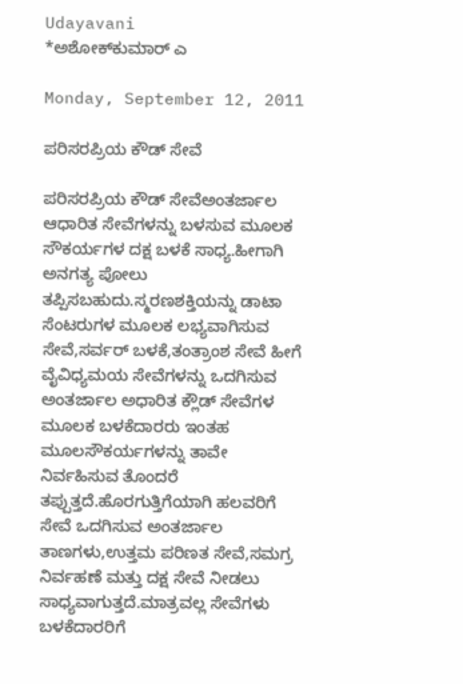Udayavani
*ಅಶೋಕ್‌ಕುಮಾರ್ ಎ

Monday, September 12, 2011

ಪರಿಸರಪ್ರಿಯ ಕೌಡ್ ಸೇವೆ

ಪರಿಸರಪ್ರಿಯ ಕೌಡ್ ಸೇವೆಅಂತರ್ಜಾಲ ಆಧಾರಿತ ಸೇವೆಗಳನ್ನು ಬಳಸುವ ಮೂಲಕ ಸೌಕರ್ಯಗಳ ದಕ್ಷ ಬಳಕೆ ಸಾಧ್ಯ.ಹೀಗಾಗಿ ಅನಗತ್ಯ ಪೋಲು ತಪ್ಪಿಸಬಹುದು.ಸ್ಮರಣಶಕ್ತಿಯನ್ನು ಡಾಟಾ ಸೆಂಟರುಗಳ ಮೂಲಕ ಲಭ್ಯವಾಗಿಸುವ ಸೇವೆ,ಸರ್ವರ್ ಬಳಕೆ,ತಂತ್ರಾಂಶ ಸೇವೆ ಹೀಗೆ ವೈವಿಧ್ಯಮಯ ಸೇವೆಗಳನ್ನು ಒದಗಿಸುವ ಅಂತರ್ಜಾಲ ಅಧಾರಿತ ಕ್ಲೌಡ್ ಸೇವೆಗಳ ಮೂಲಕ ಬಳಕೆದಾರರು ಇಂತಹ ಮೂಲಸೌಕರ್ಯಗಳನ್ನು ತಾವೇ ನಿರ್ವಹಿಸುವ ತೊಂದರೆ ತಪ್ಪುತ್ತದೆ.ಹೊರಗುತ್ತಿಗೆಯಾಗಿ ಹಲವರಿಗೆ ಸೇವೆ ಒದಗಿಸುವ ಅಂತರ್ಜಾಲ ತಾಣಗಳು,ಉತ್ತಮ ಪರಿಣತ ಸೇವೆ,ಸಮಗ್ರ ನಿರ್ವಹಣೆ ಮತ್ತು ದಕ್ಷ ಸೇವೆ ನೀಡಲು ಸಾಧ್ಯವಾಗುತ್ತದೆ.ಮಾತ್ರವಲ್ಲ ಸೇವೆಗಳು ಬಳಕೆದಾರರಿಗೆ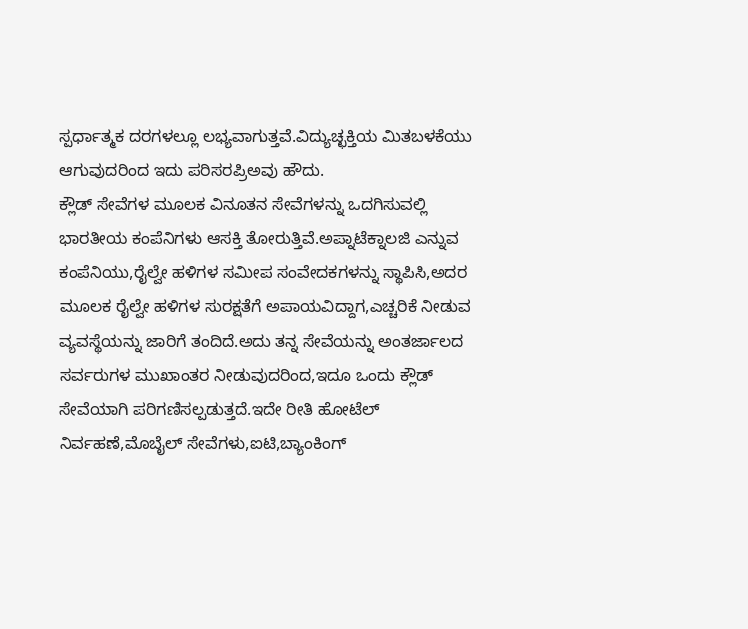ಸ್ಪರ್ಧಾತ್ಮಕ ದರಗಳಲ್ಲೂ ಲಭ್ಯವಾಗುತ್ತವೆ.ವಿದ್ಯುಚ್ಛಕ್ತಿಯ ಮಿತಬಳಕೆಯು ಆಗುವುದರಿಂದ ಇದು ಪರಿಸರಪ್ರಿಅವು ಹೌದು.
ಕ್ಲೌಡ್ ಸೇವೆಗಳ ಮೂಲಕ ವಿನೂತನ ಸೇವೆಗಳನ್ನು ಒದಗಿಸುವಲ್ಲಿ ಭಾರತೀಯ ಕಂಪೆನಿಗಳು ಆಸಕ್ತಿ ತೋರುತ್ತಿವೆ.ಅಪ್ನಾಟೆಕ್ನಾಲಜಿ ಎನ್ನುವ ಕಂಪೆನಿಯು,ರೈಲ್ವೇ ಹಳಿಗಳ ಸಮೀಪ ಸಂವೇದಕಗಳನ್ನು ಸ್ಥಾಪಿಸಿ,ಅದರ ಮೂಲಕ ರೈಲ್ವೇ ಹಳಿಗಳ ಸುರಕ್ಷತೆಗೆ ಅಪಾಯವಿದ್ದಾಗ,ಎಚ್ಚರಿಕೆ ನೀಡುವ ವ್ಯವಸ್ಥೆಯನ್ನು ಜಾರಿಗೆ ತಂದಿದೆ.ಅದು ತನ್ನ ಸೇವೆಯನ್ನು ಅಂತರ್ಜಾಲದ ಸರ್ವರುಗಳ ಮುಖಾಂತರ ನೀಡುವುದರಿಂದ,ಇದೂ ಒಂದು ಕ್ಲೌಡ್ ಸೇವೆಯಾಗಿ ಪರಿಗಣಿಸಲ್ಪಡುತ್ತದೆ.ಇದೇ ರೀತಿ ಹೋಟೆಲ್ ನಿರ್ವಹಣೆ,ಮೊಬೈಲ್ ಸೇವೆಗಳು,ಐಟಿ,ಬ್ಯಾಂಕಿಂಗ್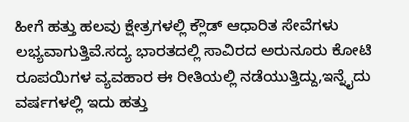ಹೀಗೆ ಹತ್ತು ಹಲವು ಕ್ಷೇತ್ರಗಳಲ್ಲಿ ಕ್ಲೌಡ್ ಆಧಾರಿತ ಸೇವೆಗಳು ಲಭ್ಯವಾಗುತ್ತಿವೆ.ಸದ್ಯ ಭಾರತದಲ್ಲಿ ಸಾವಿರದ ಅರುನೂರು ಕೋಟಿ ರೂಪಯಿಗಳ ವ್ಯವಹಾರ ಈ ರೀತಿಯಲ್ಲಿ ನಡೆಯುತ್ತಿದ್ದು,ಇನ್ನೈದು ವರ್ಷಗಳಲ್ಲಿ ಇದು ಹತ್ತು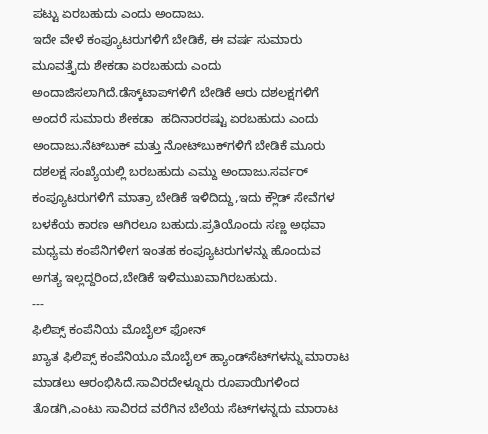ಪಟ್ಟು ಏರಬಹುದು ಎಂದು ಅಂದಾಜು.
ಇದೇ ವೇಳೆ ಕಂಪ್ಯೂಟರುಗಳಿಗೆ ಬೇಡಿಕೆ, ಈ ವರ್ಷ ಸುಮಾರು ಮೂವತ್ತೈದು ಶೇಕಡಾ ಏರಬಹುದು ಎಂದು ಅಂದಾಜಿಸಲಾಗಿದೆ.ಡೆಸ್ಕ್‌ಟಾಪ್‌ಗಳಿಗೆ ಬೇಡಿಕೆ ಆರು ದಶಲಕ್ಷಗಳಿಗೆ ಅಂದರೆ ಸುಮಾರು ಶೇಕಡಾ  ಹದಿನಾರರಷ್ಟು ಏರಬಹುದು ಎಂದು ಅಂದಾಜು.ನೆಟ್‌ಬುಕ್ ಮತ್ತು ನೋಟ್‌ಬುಕ್‌ಗಳಿಗೆ ಬೇಡಿಕೆ ಮೂರು ದಶಲಕ್ಷ ಸಂಖ್ಯೆಯಲ್ಲಿ ಬರಬಹುದು ಎಮ್ದು ಅಂದಾಜು.ಸರ್ವರ್ ಕಂಪ್ಯೂಟರುಗಳಿಗೆ ಮಾತ್ರಾ ಬೇಡಿಕೆ ಇಳಿದಿದ್ದು,ಇದು ಕ್ಲೌಡ್ ಸೇವೆಗಳ ಬಳಕೆಯ ಕಾರಣ ಆಗಿರಲೂ ಬಹುದು.ಪ್ರತಿಯೊಂದು ಸಣ್ಣ ಅಥವಾ ಮಧ್ಯಮ ಕಂಪೆನಿಗಳೀಗ ಇಂತಹ ಕಂಪ್ಯೂಟರುಗಳನ್ನು ಹೊಂದುವ ಅಗತ್ಯ ಇಲ್ಲದ್ದರಿಂದ,ಬೇಡಿಕೆ ಇಳಿಮುಖವಾಗಿರಬಹುದು.
---
ಫಿಲಿಪ್ಸ್ ಕಂಪೆನಿಯ ಮೊಬೈಲ್ ಫೋನ್
ಖ್ಯಾತ ಫಿಲಿಪ್ಸ್ ಕಂಪೆನಿಯೂ ಮೊಬೈಲ್ ಹ್ಯಾಂಡ್‍ಸೆಟ್‌‍ಗಳನ್ನು ಮಾರಾಟ ಮಾಡಲು ಆರಂಭಿಸಿದೆ.ಸಾವಿರದೇಳ್ನೂರು ರೂಪಾಯಿಗಳಿಂದ ತೊಡಗಿ,ಎಂಟು ಸಾವಿರದ ವರೆಗಿನ ಬೆಲೆಯ ಸೆಟ್‌ಗಳನ್ನದು ಮಾರಾಟ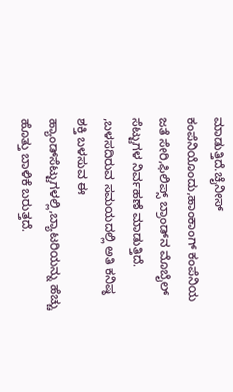ಮಾಡುತ್ತಿದೆ.ಚೈನೀಸ್ ಕಂಪೆನಿಯೊಂದು,ಹಾಂಕಾಂಗ್ ಕಂಪೆನಿಯ ಜತೆ ಸೇರಿ,ಫಿಲಿಪ್ಸ್ ಬ್ರಾಂಡ್‌ನ ಮೊಬೈಲ್ ಸೆಟ್ಟುಗಳ ನಿರ್ವಹಣೆ ಮಾಡುತ್ತಿದೆ. ,ಬಳಸದಿರುವ ಸಮಯದಲ್ಲಿ ಅತಿ ಕನಿಷ್ಠ ಶಕ್ತಿ ಬಳಸುವ ಈ ಹ್ಯಾಂಡ್‌ಸೆಟ್ಟುಗಳಲ್ಲಿ,ಬ್ಯಾಟರಿಯನ್ನು ಹೆಚ್ಚು ಹೊತ್ತು ಬಾಳಿಕೆ ಬರುತ್ತದೆ.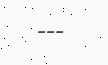---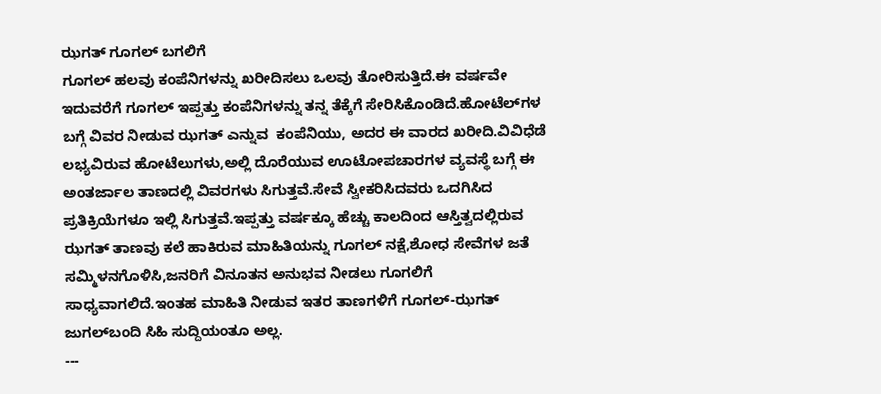ಝಗತ್ ಗೂಗಲ್ ಬಗಲಿಗೆ
ಗೂಗಲ್ ಹಲವು ಕಂಪೆನಿಗಳನ್ನು ಖರೀದಿಸಲು ಒಲವು ತೋರಿಸುತ್ತಿದೆ.ಈ ವರ್ಷವೇ ಇದುವರೆಗೆ ಗೂಗಲ್ ಇಪ್ಪತ್ತು ಕಂಪೆನಿಗಳನ್ನು ತನ್ನ ತೆಕ್ಕೆಗೆ ಸೇರಿಸಿಕೊಂಡಿದೆ.ಹೋಟೆಲ್‌ಗಳ ಬಗ್ಗೆ ವಿವರ ನೀಡುವ ಝಗತ್ ಎನ್ನುವ  ಕಂಪೆನಿಯು, ಅದರ ಈ ವಾರದ ಖರೀದಿ.ವಿವಿಧೆಡೆ ಲಭ್ಯವಿರುವ ಹೋಟೆಲುಗಳು,ಅಲ್ಲಿ ದೊರೆಯುವ ಊಟೋಪಚಾರಗಳ ವ್ಯವಸ್ಥೆ ಬಗ್ಗೆ ಈ ಅಂತರ್ಜಾಲ ತಾಣದಲ್ಲಿ ವಿವರಗಳು ಸಿಗುತ್ತವೆ.ಸೇವೆ ಸ್ವೀಕರಿಸಿದವರು ಒದಗಿಸಿದ ಪ್ರತಿಕ್ರಿಯೆಗಳೂ ಇಲ್ಲಿ ಸಿಗುತ್ತವೆ.ಇಪ್ಪತ್ತು ವರ್ಷಕ್ಕೂ ಹೆಚ್ಚು ಕಾಲದಿಂದ ಆಸ್ತಿತ್ವದಲ್ಲಿರುವ ಝಗತ್ ತಾಣವು ಕಲೆ ಹಾಕಿರುವ ಮಾಹಿತಿಯನ್ನು ಗೂಗಲ್ ನಕ್ಷೆ,ಶೋಧ ಸೇವೆಗಳ ಜತೆ ಸಮ್ಮಿಳನಗೊಳಿಸಿ,ಜನರಿಗೆ ವಿನೂತನ ಅನುಭವ ನೀಡಲು ಗೂಗಲಿಗೆ ಸಾಧ್ಯವಾಗಲಿದೆ.ಇಂತಹ ಮಾಹಿತಿ ನೀಡುವ ಇತರ ತಾಣಗಳಿಗೆ ಗೂಗಲ್-ಝಗತ್ ಜುಗಲ್‌ಬಂದಿ ಸಿಹಿ ಸುದ್ದಿಯಂತೂ ಅಲ್ಲ.
---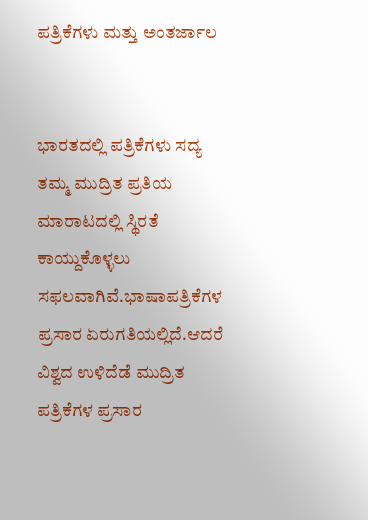ಪತ್ರಿಕೆಗಳು ಮತ್ತು ಅಂತರ್ಜಾಲ


ಭಾರತದಲ್ಲಿ ಪತ್ರಿಕೆಗಳು ಸದ್ಯ ತಮ್ಮ ಮುದ್ರಿತ ಪ್ರತಿಯ ಮಾರಾಟದಲ್ಲಿ ಸ್ಥಿರತೆ ಕಾಯ್ದುಕೊಳ್ಳಲು ಸಫಲವಾಗಿವೆ.ಭಾಷಾಪತ್ರಿಕೆಗಳ ಪ್ರಸಾರ ಏರುಗತಿಯಲ್ಲಿದೆ.ಆದರೆ ವಿಶ್ವದ ಉಳಿದೆಡೆ ಮುದ್ರಿತ ಪತ್ರಿಕೆಗಳ ಪ್ರಸಾರ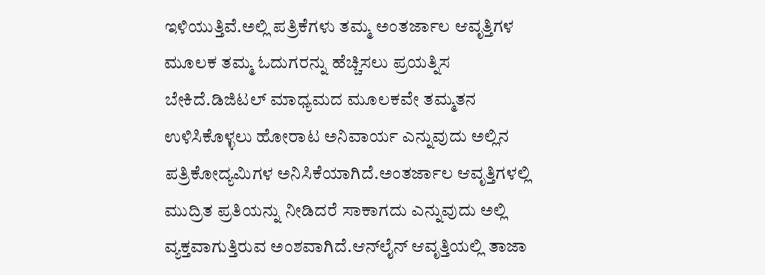ಇಳಿಯುತ್ತಿವೆ.ಅಲ್ಲಿ ಪತ್ರಿಕೆಗಳು ತಮ್ಮ ಅಂತರ್ಜಾಲ ಆವೃತ್ತಿಗಳ ಮೂಲಕ ತಮ್ಮ ಓದುಗರನ್ನು ಹೆಚ್ಚಿಸಲು ಪ್ರಯತ್ನಿಸ ಬೇಕಿದೆ.ಡಿಜಿಟಲ್ ಮಾಧ್ಯಮದ ಮೂಲಕವೇ ತಮ್ಮತನ ಉಳಿಸಿಕೊಳ್ಳಲು ಹೋರಾಟ ಅನಿವಾರ್ಯ ಎನ್ನುವುದು ಅಲ್ಲಿನ ಪತ್ರಿಕೋದ್ಯಮಿಗಳ ಅನಿಸಿಕೆಯಾಗಿದೆ.ಅಂತರ್ಜಾಲ ಆವೃತ್ತಿಗಳಲ್ಲಿ ಮುದ್ರಿತ ಪ್ರತಿಯನ್ನು ನೀಡಿದರೆ ಸಾಕಾಗದು ಎನ್ನುವುದು ಅಲ್ಲಿ ವ್ಯಕ್ತವಾಗುತ್ತಿರುವ ಅಂಶವಾಗಿದೆ.ಆನ್‌ಲೈನ್ ಆವೃತ್ತಿಯಲ್ಲಿ ತಾಜಾ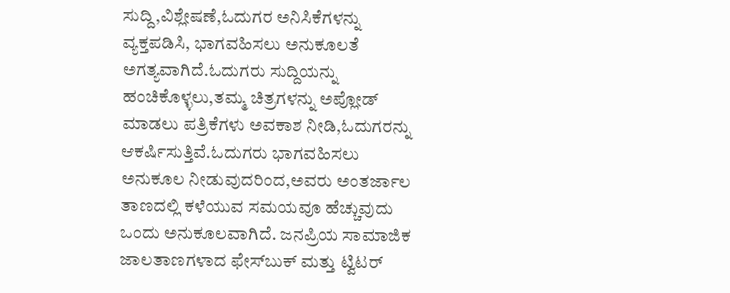ಸುದ್ದಿ,ವಿಶ್ಲೇಷಣೆ,ಓದುಗರ ಅನಿಸಿಕೆಗಳನ್ನು ವ್ಯಕ್ತಪಡಿಸಿ, ಭಾಗವಹಿಸಲು ಅನುಕೂಲತೆ ಅಗತ್ಯವಾಗಿದೆ.ಓದುಗರು ಸುದ್ದಿಯನ್ನು ಹಂಚಿಕೊಳ್ಳಲು,ತಮ್ಮ ಚಿತ್ರಗಳನ್ನು ಅಪ್ಲೋಡ್ ಮಾಡಲು ಪತ್ರಿಕೆಗಳು ಅವಕಾಶ ನೀಡಿ,ಓದುಗರನ್ನು ಆಕರ್ಷಿಸುತ್ತಿವೆ.ಓದುಗರು ಭಾಗವಹಿಸಲು ಅನುಕೂಲ ನೀಡುವುದರಿಂದ,ಅವರು ಅಂತರ್ಜಾಲ ತಾಣದಲ್ಲಿ ಕಳೆಯುವ ಸಮಯವೂ ಹೆಚ್ಚುವುದು ಒಂದು ಅನುಕೂಲವಾಗಿದೆ. ಜನಪ್ರಿಯ ಸಾಮಾಜಿಕ ಜಾಲತಾಣಗಳಾದ ಫೇಸ್‍ಬುಕ್ ಮತ್ತು ಟ್ವಿಟರ್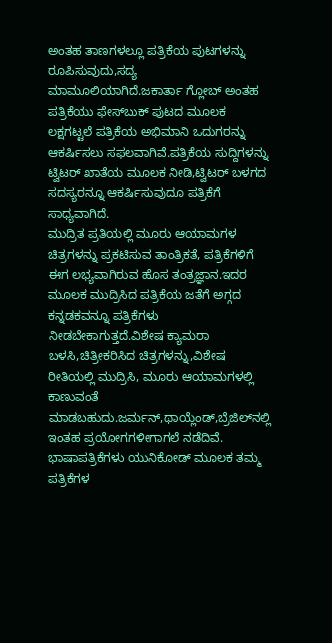ಅಂತಹ ತಾಣಗಳಲ್ಲೂ ಪತ್ರಿಕೆಯ ಪುಟಗಳನ್ನು ರೂಪಿಸುವುದು,ಸದ್ಯ ಮಾಮೂಲಿಯಾಗಿದೆ.ಜಕಾರ್ತಾ ಗ್ಲೋಬ್ ಅಂತಹ ಪತ್ರಿಕೆಯು ಫೇಸ್‌ಬುಕ್ ಪುಟದ ಮೂಲಕ ಲಕ್ಷಗಟ್ಟಲೆ ಪತ್ರಿಕೆಯ ಅಭಿಮಾನಿ ಒದುಗರನ್ನು ಆಕರ್ಷಿಸಲು ಸಫಲವಾಗಿವೆ.ಪತ್ರಿಕೆಯ ಸುದ್ದಿಗಳನ್ನು ಟ್ವಿಟರ್ ಖಾತೆಯ ಮೂಲಕ ನೀಡಿ,ಟ್ವಿಟರ್ ಬಳಗದ ಸದಸ್ಯರನ್ನೂ ಆಕರ್ಷಿಸುವುದೂ ಪತ್ರಿಕೆಗೆ ಸಾಧ್ಯವಾಗಿದೆ.
ಮುದ್ರಿತ ಪ್ರತಿಯಲ್ಲಿ ಮೂರು ಆಯಾಮಗಳ ಚಿತ್ರಗಳನ್ನು ಪ್ರಕಟಿಸುವ ತಾಂತ್ರಿಕತೆ‍, ಪತ್ರಿಕೆಗಳಿಗೆ ಈಗ ಲಭ್ಯವಾಗಿರುವ ಹೊಸ ತಂತ್ರಜ್ಞಾನ.ಇದರ ಮೂಲಕ ಮುದ್ರಿಸಿದ ಪತ್ರಿಕೆಯ ಜತೆಗೆ ಅಗ್ಗದ ಕನ್ನಡಕವನ್ನೂ ಪತ್ರಿಕೆಗಳು ನೀಡಬೇಕಾಗುತ್ತದೆ.ವಿಶೇಷ ಕ್ಯಾಮರಾ ಬಳಸಿ,ಚಿತ್ರೀಕರಿಸಿದ ಚಿತ್ರಗಳನ್ನು,ವಿಶೇಷ ರೀತಿಯಲ್ಲಿ ಮುದ್ರಿಸಿ, ಮೂರು ಆಯಾಮಗಳಲ್ಲಿ ಕಾಣುವಂತೆ ಮಾಡಬಹುದು.ಜರ್ಮನ್,ಥಾಯ್ಲೆಂಡ್,ಬ್ರೆಜಿಲ್‌ನಲ್ಲಿ ಇಂತಹ ಪ್ರಯೋಗಗಳೀಗಾಗಲೆ ನಡೆದಿವೆ.
ಭಾಷಾಪತ್ರಿಕೆಗಳು ಯುನಿಕೋಡ್ ಮೂಲಕ ತಮ್ಮ ಪತ್ರಿಕೆಗಳ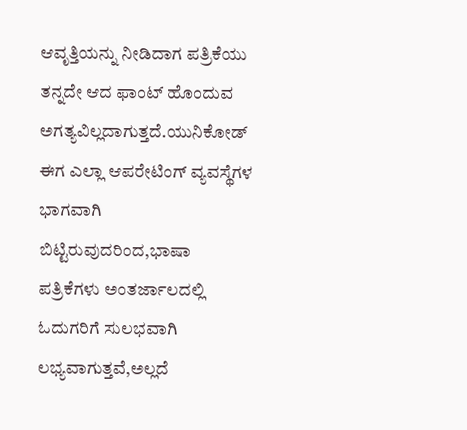ಆವೃತ್ತಿಯನ್ನು ನೀಡಿದಾಗ ಪತ್ರಿಕೆಯು ತನ್ನದೇ ಆದ ಫಾಂಟ್ ಹೊಂದುವ ಅಗತ್ಯವಿಲ್ಲದಾಗುತ್ತದೆ.ಯುನಿಕೋಡ್ ಈಗ ಎಲ್ಲಾ ಆಪರೇಟಿಂಗ್ ವ್ಯವಸ್ಥೆಗಳ ಭಾಗವಾಗಿ ಬಿಟ್ಟಿರುವುದರಿಂದ,ಭಾಷಾ ಪತ್ರಿಕೆಗಳು ಅಂತರ್ಜಾಲದಲ್ಲಿ ಓದುಗರಿಗೆ ಸುಲಭವಾಗಿ ಲಭ್ಯವಾಗುತ್ತವೆ,ಅಲ್ಲದೆ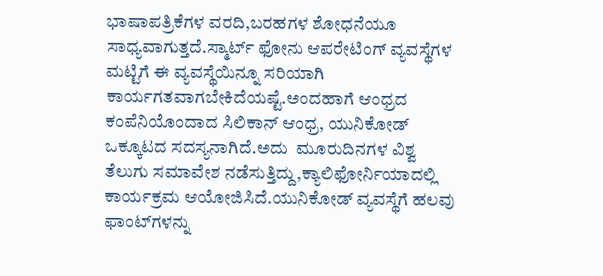ಭಾಷಾಪತ್ರಿಕೆಗಳ ವರದಿ,ಬರಹಗಳ ಶೋಧನೆಯೂ ಸಾಧ್ಯವಾಗುತ್ತದೆ.ಸ್ಮಾರ್ಟ್ ಫೋನು ಆಪರೇಟಿಂಗ್ ವ್ಯವಸ್ಥೆಗಳ ಮಟ್ಟಿಗೆ ಈ ವ್ಯವಸ್ಥೆಯಿನ್ನೂ ಸರಿಯಾಗಿ ಕಾರ್ಯಗತವಾಗಬೇಕಿದೆಯಷ್ಟೆ.ಅಂದಹಾಗೆ ಆಂಧ್ರದ ಕಂಪೆನಿಯೊಂದಾದ ಸಿಲಿಕಾನ್ ಆಂಧ್ರ, ಯುನಿಕೋಡ್ ಒಕ್ಕೂಟದ ಸದಸ್ಯನಾಗಿದೆ.ಅದು  ಮೂರುದಿನಗಳ ವಿಶ್ವ ತೆಲುಗು ಸಮಾವೇಶ ನಡೆಸುತ್ತಿದ್ದು,ಕ್ಯಾಲಿಫೋರ್ನಿಯಾದಲ್ಲಿ ಕಾರ್ಯಕ್ರಮ ಆಯೋಜಿಸಿದೆ.ಯುನಿಕೋಡ್ ವ್ಯವಸ್ಥೆಗೆ ಹಲವು ಫಾಂಟ್‌ಗಳನ್ನು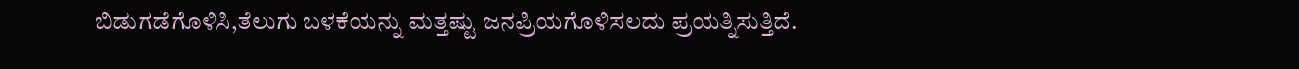ಬಿಡುಗಡೆಗೊಳಿಸಿ,ತೆಲುಗು ಬಳಕೆಯನ್ನು ಮತ್ತಷ್ಟು ಜನಪ್ರಿಯಗೊಳಿಸಲದು ಪ್ರಯತ್ನಿಸುತ್ತಿದೆ.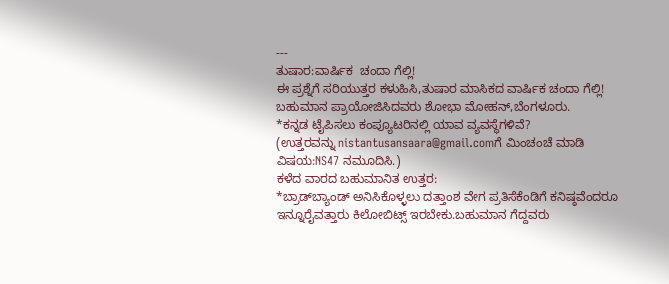---
ತುಷಾರ:ವಾರ್ಷಿಕ  ಚಂದಾ ಗೆಲ್ಲಿ!
ಈ ಪ್ರಶ್ನೆಗೆ ಸರಿಯುತ್ತರ ಕಳುಹಿಸಿ,ತುಷಾರ ಮಾಸಿಕದ ವಾರ್ಷಿಕ ಚಂದಾ ಗೆಲ್ಲಿ! ಬಹುಮಾನ ಪ್ರಾಯೋಜಿಸಿದವರು ಶೋಭಾ ಮೋಹನ್,ಬೆಂಗಳೂರು.
*ಕನ್ನಡ ಟೈಪಿಸಲು ಕಂಪ್ಯೂಟರಿನಲ್ಲಿ ಯಾವ ವ್ಯವಸ್ಥೆಗಳಿವೆ?
(ಉತ್ತರವನ್ನು nistantusansaara@gmail.comಗೆ ಮಿಂಚಂಚೆ ಮಾಡಿ ವಿಷಯ:NS47 ನಮೂದಿಸಿ.)
ಕಳೆದ ವಾರದ ಬಹುಮಾನಿತ ಉತ್ತರ:
*ಬ್ರಾಡ್‌ಬ್ಯಾಂಡ್ ಅನಿಸಿಕೊಳ್ಳಲು ದತ್ತಾಂಶ ವೇಗ ಪ್ರತಿಸೆಕೆಂಡಿಗೆ ಕನಿಷ್ಠವೆಂದರೂ ಇನ್ನೂರೈವತ್ತಾರು ಕಿಲೋಬಿಟ್ಸ್ ಇರಬೇಕು.ಬಹುಮಾನ ಗೆದ್ದವರು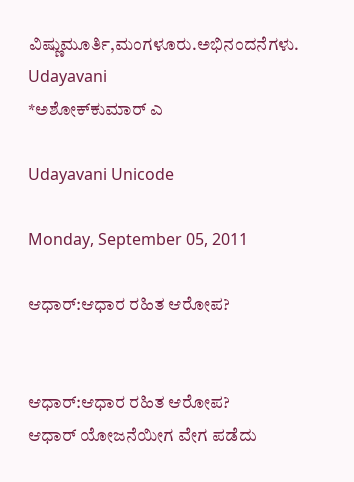ವಿಷ್ಣುಮೂರ್ತಿ,ಮಂಗಳೂರು.ಅಭಿನಂದನೆಗಳು.
Udayavani
*ಅಶೋಕ್‌ಕುಮಾರ್ ಎ

Udayavani Unicode

Monday, September 05, 2011

ಆಧಾರ್:ಆಧಾರ ರಹಿತ ಆರೋಪ?


ಆಧಾರ್:ಆಧಾರ ರಹಿತ ಆರೋಪ?
ಆಧಾರ್ ಯೋಜನೆಯೀಗ ವೇಗ ಪಡೆದು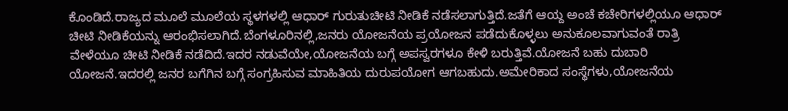ಕೊಂಡಿದೆ.ರಾಜ್ಯದ ಮೂಲೆ ಮೂಲೆಯ ಸ್ಥಳಗಳಲ್ಲಿ ಆಧಾರ್ ಗುರುತುಚೀಟಿ ನೀಡಿಕೆ ನಡೆಸಲಾಗುತ್ತಿದೆ.ಜತೆಗೆ ಆಯ್ದ ಅಂಚೆ ಕಚೇರಿಗಳಲ್ಲಿಯೂ ಆಧಾರ್ ಚೀಟಿ ನೀಡಿಕೆಯನ್ನು ಆರಂಭಿಸಲಾಗಿದೆ.ಬೆಂಗಳೂರಿನಲ್ಲಿ,ಜನರು ಯೋಜನೆಯ ಪ್ರಯೋಜನ ಪಡೆದುಕೊಳ್ಳಲು ಅನುಕೂಲವಾಗುವಂತೆ ರಾತ್ರಿ ವೇಳೆಯೂ ಚೀಟಿ ನೀಡಿಕೆ ನಡೆದಿದೆ.ಇದರ ನಡುವೆಯೇ,ಯೋಜನೆಯ ಬಗ್ಗೆ ಅಪಸ್ವರಗಳೂ ಕೇಳಿ ಬರುತ್ತಿವೆ.ಯೋಜನೆ ಬಹು ದುಬಾರಿ ಯೋಜನೆ.ಇದರಲ್ಲಿ ಜನರ ಬಗೆಗಿನ ಬಗ್ಗೆ ಸಂಗ್ರಹಿಸುವ ಮಾಹಿತಿಯ ದುರುಪಯೋಗ ಆಗಬಹುದು.ಅಮೇರಿಕಾದ ಸಂಸ್ಥೆಗಳು,ಯೋಜನೆಯ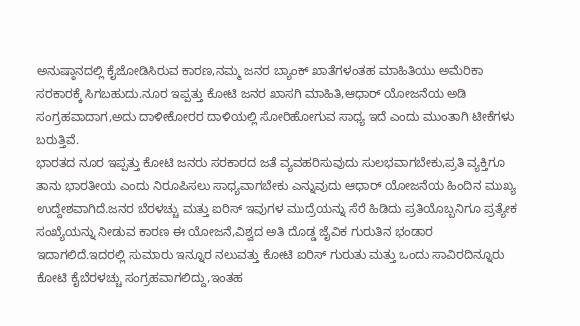ಅನುಷ್ಠಾನದಲ್ಲಿ ಕೈಜೋಡಿಸಿರುವ ಕಾರಣ,ನಮ್ಮ ಜನರ ಬ್ಯಾಂಕ್ ಖಾತೆಗಳಂತಹ ಮಾಹಿತಿಯು ಅಮೆರಿಕಾ ಸರಕಾರಕ್ಕೆ ಸಿಗಬಹುದು.ನೂರ ಇಪ್ಪತ್ತು ಕೋಟಿ ಜನರ ಖಾಸಗಿ ಮಾಹಿತಿ,ಆಧಾರ್ ಯೋಜನೆಯ ಅಡಿ ಸಂಗ್ರಹವಾದಾಗ,ಅದು ದಾಳೀಕೋರರ ದಾಳಿಯಲ್ಲಿ ಸೋರಿಹೋಗುವ ಸಾಧ್ಯ ಇದೆ ಎಂದು ಮುಂತಾಗಿ ಟೀಕೆಗಳು ಬರುತ್ತಿವೆ.
ಭಾರತದ ನೂರ ಇಪ್ಪತ್ತು ಕೋಟಿ ಜನರು ಸರಕಾರದ ಜತೆ ವ್ಯವಹರಿಸುವುದು ಸುಲಭವಾಗಬೇಕು,ಪ್ರತಿ ವ್ಯಕ್ತಿಗೂ ತಾನು ಭಾರತೀಯ ಎಂದು ನಿರೂಪಿಸಲು ಸಾಧ್ಯವಾಗಬೇಕು ಎನ್ನುವುದು ಆಧಾರ್ ಯೋಜನೆಯ ಹಿಂದಿನ ಮುಖ್ಯ ಉದ್ದೇಶವಾಗಿದೆ.ಜನರ ಬೆರಳಚ್ಚು ಮತ್ತು ಐರಿಸ್ ಇವುಗಳ ಮುದ್ರೆಯನ್ನು ಸೆರೆ ಹಿಡಿದು ಪ್ರತಿಯೊಬ್ಬನಿಗೂ ಪ್ರತ್ಯೇಕ ಸಂಖ್ಯೆಯನ್ನು ನೀಡುವ ಕಾರಣ ಈ ಯೋಜನೆ,ವಿಶ್ವದ ಅತಿ ದೊಡ್ಡ ಜೈವಿಕ ಗುರುತಿನ ಭಂಡಾರ ಇದಾಗಲಿದೆ.ಇದರಲ್ಲಿ ಸುಮಾರು ಇನ್ನೂರ ನಲುವತ್ತು ಕೋಟಿ ಐರಿಸ್ ಗುರುತು ಮತ್ತು ಒಂದು ಸಾವಿರದಿನ್ನೂರು ಕೋಟಿ ಕೈಬೆರಳಚ್ಚು ಸಂಗ್ರಹವಾಗಲಿದ್ದು,ಇಂತಹ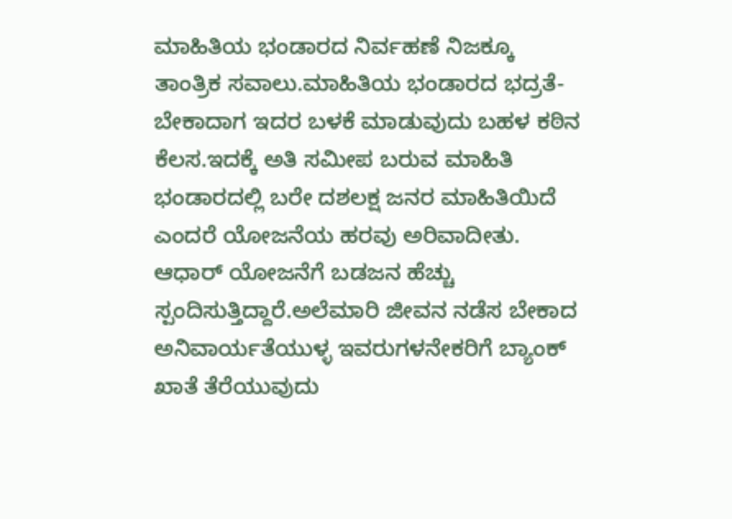ಮಾಹಿತಿಯ ಭಂಡಾರದ ನಿರ್ವಹಣೆ ನಿಜಕ್ಕೂ ತಾಂತ್ರಿಕ ಸವಾಲು.ಮಾಹಿತಿಯ ಭಂಡಾರದ ಭದ್ರತೆ-ಬೇಕಾದಾಗ ಇದರ ಬಳಕೆ ಮಾಡುವುದು ಬಹಳ ಕಠಿನ ಕೆಲಸ.ಇದಕ್ಕೆ ಅತಿ ಸಮೀಪ ಬರುವ ಮಾಹಿತಿ ಭಂಡಾರದಲ್ಲಿ ಬರೇ ದಶಲಕ್ಷ ಜನರ ಮಾಹಿತಿಯಿದೆ ಎಂದರೆ ಯೋಜನೆಯ ಹರವು ಅರಿವಾದೀತು.
ಆಧಾರ್ ಯೋಜನೆಗೆ ಬಡಜನ ಹೆಚ್ಚು ಸ್ಪಂದಿಸುತ್ತಿದ್ದಾರೆ.ಅಲೆಮಾರಿ ಜೀವನ ನಡೆಸ ಬೇಕಾದ ಅನಿವಾರ್ಯತೆಯುಳ್ಳ ಇವರುಗಳನೇಕರಿಗೆ ಬ್ಯಾಂಕ್ ಖಾತೆ ತೆರೆಯುವುದು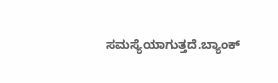ಸಮಸ್ಯೆಯಾಗುತ್ತದೆ.ಬ್ಯಾಂಕ್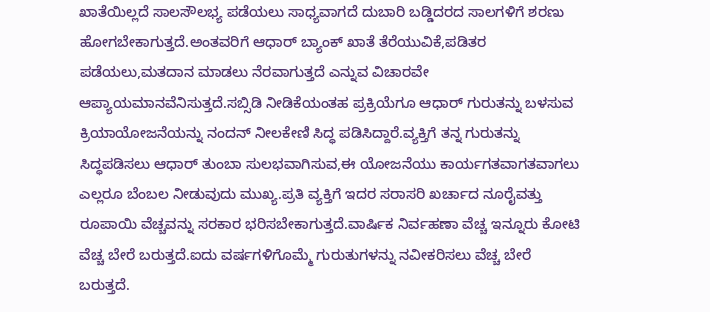ಖಾತೆಯಿಲ್ಲದೆ ಸಾಲಸೌಲಭ್ಯ ಪಡೆಯಲು ಸಾಧ್ಯವಾಗದೆ ದುಬಾರಿ ಬಡ್ಡಿದರದ ಸಾಲಗಳಿಗೆ ಶರಣು ಹೋಗಬೇಕಾಗುತ್ತದೆ.ಅಂತವರಿಗೆ ಆಧಾರ್ ಬ್ಯಾಂಕ್ ಖಾತೆ ತೆರೆಯುವಿಕೆ,ಪಡಿತರ ಪಡೆಯಲು,ಮತದಾನ ಮಾಡಲು ನೆರವಾಗುತ್ತದೆ ಎನ್ನುವ ವಿಚಾರವೇ ಆಪ್ಯಾಯಮಾನವೆನಿಸುತ್ತದೆ.ಸಬ್ಸಿಡಿ ನೀಡಿಕೆಯಂತಹ ಪ್ರಕ್ರಿಯೆಗೂ ಆಧಾರ್ ಗುರುತನ್ನು ಬಳಸುವ ಕ್ರಿಯಾಯೋಜನೆಯನ್ನು ನಂದನ್ ನೀಲಕೇಣಿ ಸಿದ್ಧ ಪಡಿಸಿದ್ದಾರೆ.ವ್ಯಕ್ತಿಗೆ ತನ್ನ ಗುರುತನ್ನು ಸಿದ್ಧಪಡಿಸಲು ಆಧಾರ್ ತುಂಬಾ ಸುಲಭವಾಗಿಸುವ,ಈ ಯೋಜನೆಯು ಕಾರ್ಯಗತವಾಗತವಾಗಲು ಎಲ್ಲರೂ ಬೆಂಬಲ ನೀಡುವುದು ಮುಖ್ಯ.ಪ್ರತಿ ವ್ಯಕ್ತಿಗೆ ಇದರ ಸರಾಸರಿ ಖರ್ಚಾದ ನೂರೈವತ್ತು ರೂಪಾಯಿ ವೆಚ್ಚವನ್ನು ಸರಕಾರ ಭರಿಸಬೇಕಾಗುತ್ತದೆ.ವಾರ್ಷಿಕ ನಿರ್ವಹಣಾ ವೆಚ್ಚ ಇನ್ನೂರು ಕೋಟಿ ವೆಚ್ಚ ಬೇರೆ ಬರುತ್ತದೆ.ಐದು ವರ್ಷಗಳಿಗೊಮ್ಮೆ ಗುರುತುಗಳನ್ನು ನವೀಕರಿಸಲು ವೆಚ್ಚ ಬೇರೆ ಬರುತ್ತದೆ.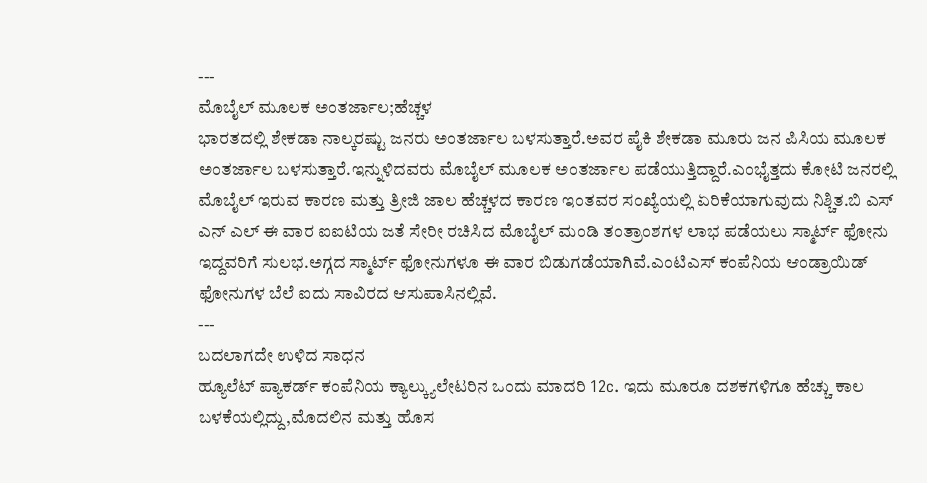---
ಮೊಬೈಲ್ ಮೂಲಕ ಅಂತರ್ಜಾಲ;ಹೆಚ್ಚಳ
ಭಾರತದಲ್ಲಿ ಶೇಕಡಾ ನಾಲ್ಕರಷ್ಟು ಜನರು ಅಂತರ್ಜಾಲ ಬಳಸುತ್ತಾರೆ.ಅವರ ಪೈಕಿ ಶೇಕಡಾ ಮೂರು ಜನ ಪಿಸಿಯ ಮೂಲಕ ಅಂತರ್ಜಾಲ ಬಳಸುತ್ತಾರೆ.ಇನ್ನುಳಿದವರು ಮೊಬೈಲ್ ಮೂಲಕ ಅಂತರ್ಜಾಲ ಪಡೆಯುತ್ತಿದ್ದಾರೆ.ಎಂಭೈತ್ತದು ಕೋಟಿ ಜನರಲ್ಲಿ ಮೊಬೈಲ್ ಇರುವ ಕಾರಣ ಮತ್ತು ತ್ರೀಜಿ ಜಾಲ ಹೆಚ್ಚಳದ ಕಾರಣ ಇಂತವರ ಸಂಖ್ಯೆಯಲ್ಲಿ ಏರಿಕೆಯಾಗುವುದು ನಿಶ್ಚಿತ.ಬಿ ಎಸ್ ಎನ್ ಎಲ್ ಈ ವಾರ ಐಐಟಿಯ ಜತೆ ಸೇರೀ ರಚಿಸಿದ ಮೊಬೈಲ್ ಮಂಡಿ ತಂತ್ರಾಂಶಗಳ ಲಾಭ ಪಡೆಯಲು ಸ್ಮಾರ್ಟ್ ಫೋನು ಇದ್ದವರಿಗೆ ಸುಲಭ.ಅಗ್ಗದ ಸ್ಮಾರ್ಟ್ ಫೋನುಗಳೂ ಈ ವಾರ ಬಿಡುಗಡೆಯಾಗಿವೆ.ಎಂಟಿಎಸ್ ಕಂಪೆನಿಯ ಆಂಡ್ರಾಯಿಡ್ ಫೋನುಗಳ ಬೆಲೆ ಐದು ಸಾವಿರದ ಆಸುಪಾಸಿನಲ್ಲಿವೆ.
---
ಬದಲಾಗದೇ ಉಳಿದ ಸಾಧನ
ಹ್ಯೂಲೆಟ್ ಪ್ಯಾಕರ್ಡ್ ಕಂಪೆನಿಯ ಕ್ಯಾಲ್ಕ್ಯುಲೇಟರಿನ ಒಂದು ಮಾದರಿ 12c. ಇದು ಮೂರೂ ದಶಕಗಳಿಗೂ ಹೆಚ್ಚು ಕಾಲ ಬಳಕೆಯಲ್ಲಿದ್ದು,ಮೊದಲಿನ ಮತ್ತು ಹೊಸ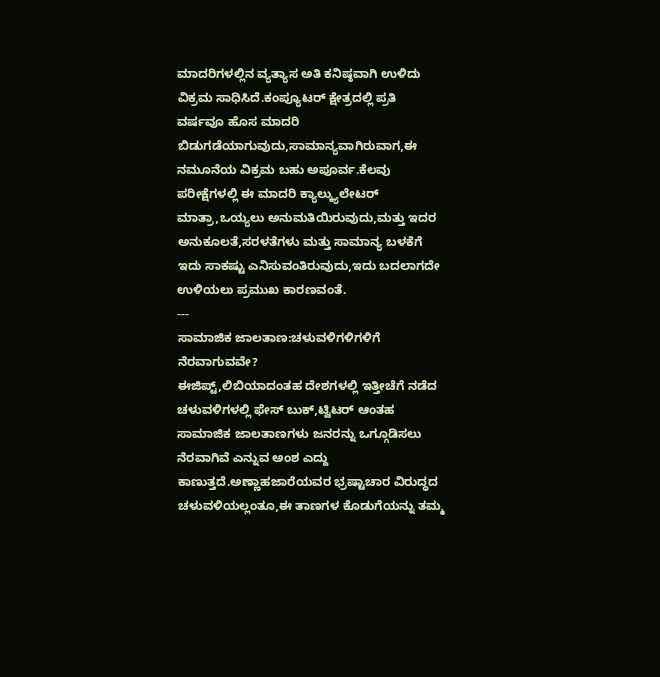ಮಾದರಿಗಳಲ್ಲಿನ ವ್ಯತ್ಯಾಸ ಅತಿ ಕನಿಷ್ಠವಾಗಿ ಉಳಿದು ವಿಕ್ರಮ ಸಾಧಿಸಿದೆ.ಕಂಪ್ಯೂಟರ್ ಕ್ಷೇತ್ರದಲ್ಲಿ ಪ್ರತಿ ವರ್ಷವೂ ಹೊಸ ಮಾದರಿ ಬಿಡುಗಡೆಯಾಗುವುದು,ಸಾಮಾನ್ಯವಾಗಿರುವಾಗ,ಈ ನಮೂನೆಯ ವಿಕ್ರಮ ಬಹು ಅಪೂರ್ವ.ಕೆಲವು ಪರೀಕ್ಷೆಗಳಲ್ಲಿ ಈ ಮಾದರಿ ಕ್ಯಾಲ್ಕ್ಯುಲೇಟರ್ ಮಾತ್ರಾ,ಒಯ್ಯಲು ಅನುಮತಿಯಿರುವುದು,ಮತ್ತು ಇದರ ಅನುಕೂಲತೆ,ಸರಳತೆಗಳು ಮತ್ತು ಸಾಮಾನ್ಯ ಬಳಕೆಗೆ ಇದು ಸಾಕಷ್ಟು ಎನಿಸುವಂತಿರುವುದು,ಇದು ಬದಲಾಗದೇ ಉಳಿಯಲು ಪ್ರಮುಖ ಕಾರಣವಂತೆ.
---
ಸಾಮಾಜಿಕ ಜಾಲತಾಣ:ಚಳುವಳಿಗಳಿಗಳಿಗೆ ನೆರವಾಗುವವೇ?
ಈಜಿಪ್ಟ್,ಲಿಬಿಯಾದಂತಹ ದೇಶಗಳಲ್ಲಿ ಇತ್ತೀಚೆಗೆ ನಡೆದ ಚಳುವಳಿಗಳಲ್ಲಿ ಫೇಸ್ ಬುಕ್,ಟ್ವಿಟರ್‍ ಆಂತಹ ಸಾಮಾಜಿಕ ಜಾಲತಾಣಗಳು ಜನರನ್ನು ಒಗ್ಗೂಡಿಸಲು ನೆರವಾಗಿವೆ ಎನ್ನುವ ಅಂಶ ಎದ್ದು ಕಾಣುತ್ತದೆ.ಅಣ್ಣಾಹಜಾರೆಯವರ ಭ್ರಷ್ಟಾಚಾರ ವಿರುದ್ಧದ ಚಳುವಳಿಯಲ್ಲಂತೂ,ಈ ತಾಣಗಳ ಕೊಡುಗೆಯನ್ನು ತಮ್ಮ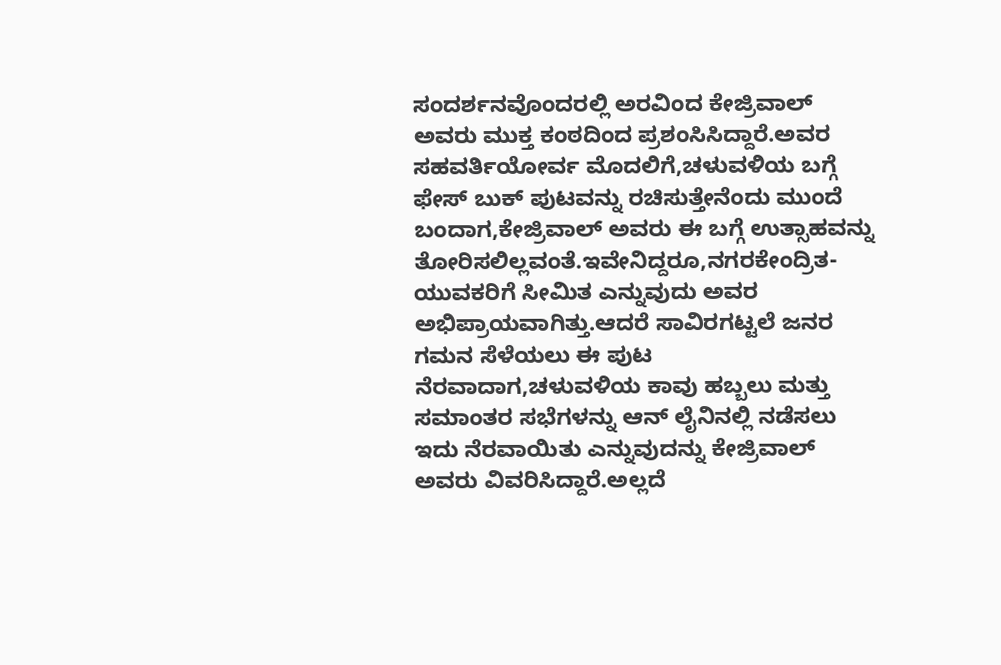ಸಂದರ್ಶನವೊಂದರಲ್ಲಿ ಅರವಿಂದ ಕೇಜ್ರಿವಾಲ್ ಅವರು ಮುಕ್ತ ಕಂಠದಿಂದ ಪ್ರಶಂಸಿಸಿದ್ದಾರೆ.ಅವರ ಸಹವರ್ತಿಯೋರ್ವ ಮೊದಲಿಗೆ,ಚಳುವಳಿಯ ಬಗ್ಗೆ ಫೇಸ್ ಬುಕ್ ಪುಟವನ್ನು ರಚಿಸುತ್ತೇನೆಂದು ಮುಂದೆ ಬಂದಾಗ,ಕೇಜ್ರಿವಾಲ್ ಅವರು ಈ ಬಗ್ಗೆ ಉತ್ಸಾಹವನ್ನು ತೋರಿಸಲಿಲ್ಲವಂತೆ.ಇವೇನಿದ್ದರೂ,ನಗರಕೇಂದ್ರಿತ-ಯುವಕರಿಗೆ ಸೀಮಿತ ಎನ್ನುವುದು ಅವರ ಅಭಿಪ್ರಾಯವಾಗಿತ್ತು.ಆದರೆ ಸಾವಿರಗಟ್ಟಲೆ ಜನರ ಗಮನ ಸೆಳೆಯಲು ಈ ಪುಟ ನೆರವಾದಾಗ,ಚಳುವಳಿಯ ಕಾವು ಹಬ್ಬಲು ಮತ್ತು ಸಮಾಂತರ ಸಭೆಗಳನ್ನು ಆನ್ ಲೈನಿನಲ್ಲಿ ನಡೆಸಲು ಇದು ನೆರವಾಯಿತು ಎನ್ನುವುದನ್ನು ಕೇಜ್ರಿವಾಲ್ ಅವರು ವಿವರಿಸಿದ್ದಾರೆ.ಅಲ್ಲದೆ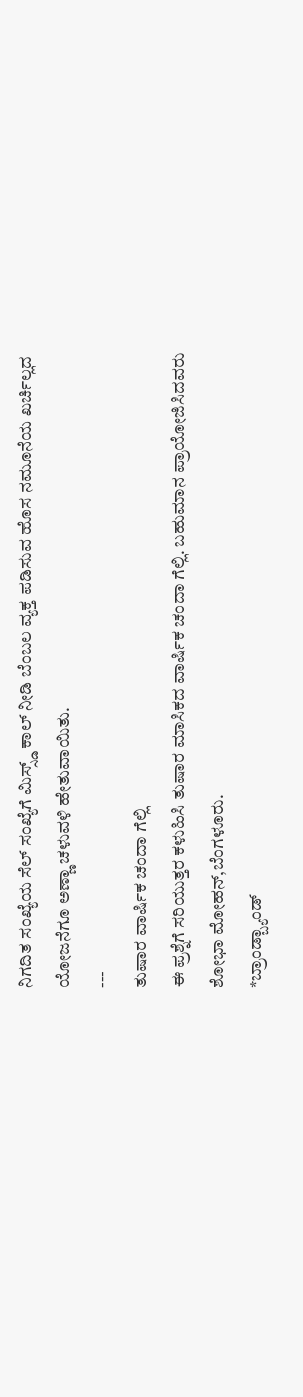ನಿಗದಿತ ಸಂಖ್ಯೆಯ ಸೆಲ್ ಸಂಖ್ಯೆಗೆ ಮಿಸ್ಸ್ಡ್ ಕಾಲ್ ನೀಡಿ ಬೆಂಬಲ ವ್ಯಕ್ತ ಪಡಿಸುವ ಹೊಸ ನಮೂನೆಯ ಖರ್ಚಿಲ್ಲದ ಯೋಜನೆಗೂ ಅಣ್ಣಾ ಚಳುವಳಿ ಹೇತುವಾಯಿತು.
---
ತುಷಾರ ವಾರ್ಷಿಕ ಚಂದಾ ಗೆಲ್ಲಿ
ಈ ಪ್ರಶ್ನೆಗೆ ಸರಿಯುತ್ತರ ಕಳುಹಿಸಿ ತುಷಾರ ಮಾಸಿಕದ ವಾರ್ಷಿಕ ಚಂದಾ ಗೆಲ್ಲಿ. ಬಹುಮಾನ ಪ್ರಾಯೋಜಿಸಿದವರು ಶೋಭಾ ಮೋಹನ್,ಬೆಂಗಳೂರು.
*ಬ್ರಾಂಡ್ಬ್ಯಾಂಡ್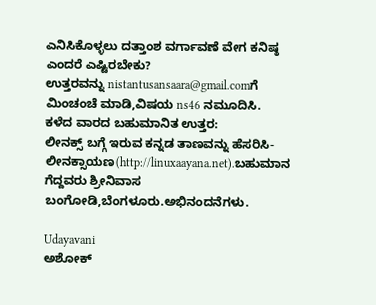ಎನಿಸಿಕೊಳ್ಳಲು ದತ್ತಾಂಶ ವರ್ಗಾವಣೆ ವೇಗ ಕನಿಷ್ಠ ಎಂದರೆ ಎಷ್ಟಿರಬೇಕು?
ಉತ್ತರವನ್ನು nistantusansaara@gmail.comಗೆ ಮಿಂಚಂಚೆ ಮಾಡಿ,ವಿಷಯ ns46 ನಮೂದಿಸಿ.
ಕಳೆದ ವಾರದ ಬಹುಮಾನಿತ ಉತ್ತರ:
ಲೀನಕ್ಸ್ ಬಗ್ಗೆ ಇರುವ ಕನ್ನಡ ತಾಣವನ್ನು ಹೆಸರಿಸಿ-ಲೀನಕ್ಸಾಯಣ(http://linuxaayana.net).ಬಹುಮಾನ ಗೆದ್ದವರು ಶ್ರೀನಿವಾಸ ಬಂಗೋಡಿ,ಬೆಂಗಳೂರು.ಅಭಿನಂದನೆಗಳು.

Udayavani
ಅಶೋಕ್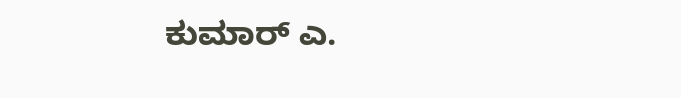ಕುಮಾರ್ ಎ.